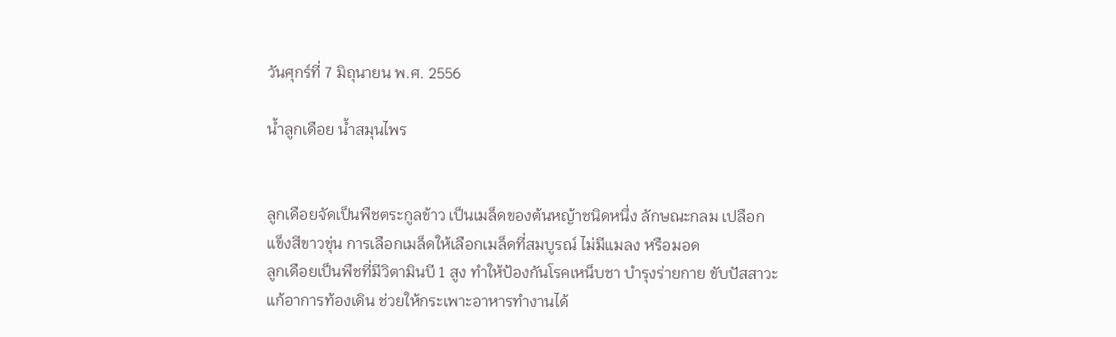วันศุกร์ที่ 7 มิถุนายน พ.ศ. 2556

น้ำลูกเดือย น้ำสมุนไพร


ลูกเดือยจัดเป็นพืชตระกูลข้าว เป็นเมล็ดของต้นหญ้าชนิดหนึ่ง ลักษณะกลม เปลือกแข็งสีขาวขุ่น การเลือกเมล็ดให้เลือกเมล็ดที่สมบูรณ์ ไม่มีแมลง หรือมอด
ลูกเดือยเป็นพืชที่มีวิตามินบี 1 สูง ทำให้ป้องกันโรคเหน็บชา บำรุงร่ายกาย ขับปัสสาวะ แก้อาการท้องเดิน ช่วยให้กระเพาะอาหารทำงานได้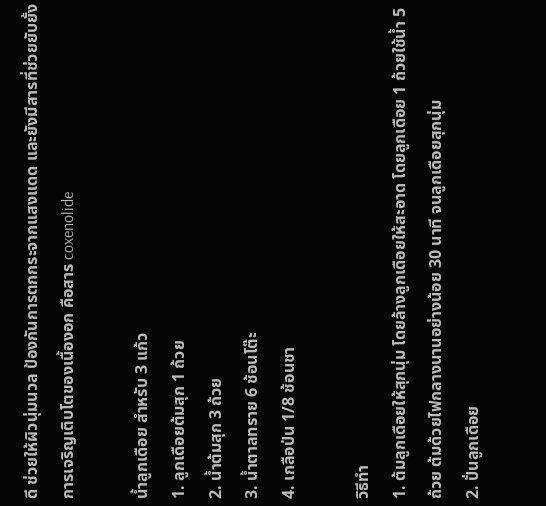ดี ช่วยให้ผิวนุ่มนวล ป้องกันการตกกระจากแสงแดด และยังมีสารที่ช่วยยับยั้งการเจริญเติบโตของเนื้องอก คือสาร coxenolide

น้ำลูกเดือย สำหรับ 3 แก้ว
1. ลูกเดือยต้มสุก 1 ถ้วย
2. น้ำต้มสุก 3 ถ้วย
3. น้ำตาลทราย 6 ช้อนโต๊ะ
4. เกลือป่น 1/8 ช้อนชา

วิธีทำ
1. ต้มลูกเดือยให้สุกนุ่ม โดยล้างลูกเดือยให้สะอาด โดยลูกเดือย 1 ถ้วยใช้น้ำ 5 ถ้วย ต้มด้วยไฟกลางนานอย่างน้อย 30 นาที จนลูกเดือยสุกนุ่ม
2. ปั่นลูกเดือย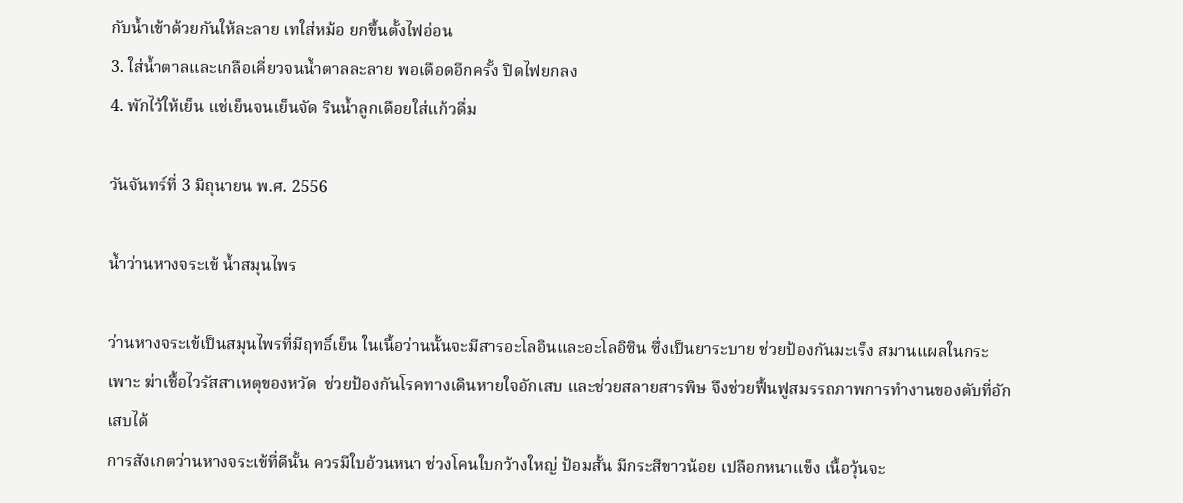กับน้ำเข้าด้วยกันให้ละลาย เทใส่หม้อ ยกขึ้นตั้งไฟอ่อน
3. ใส่น้ำตาลและเกลือเคี่ยวจนน้ำตาลละลาย พอเดือดอีกครั้ง ปิดไฟยกลง
4. พักไว้ให้เย็น แช่เย็นจนเย็นจัด รินน้ำลูกเดือยใส่แก้วดื่ม

วันจันทร์ที่ 3 มิถุนายน พ.ศ. 2556

น้ำว่านหางจระเข้ น้ำสมุนไพร

ว่านหางจระเข้เป็นสมุนไพรที่มีฤทธิ์เย็น ในเนื้อว่านนั้นจะมีสารอะโลอินและอะโลอิซิน ซึ่งเป็นยาระบาย ช่วยป้องกันมะเร็ง สมานแผลในกระเพาะ ฆ่าเชื้อไวรัสสาเหตุของหวัด  ช่วยป้องกันโรคทางเดินหายใจอักเสบ และช่วยสลายสารพิษ จึงช่วยฟื้นฟูสมรรถภาพการทำงานของตับที่อักเสบได้
การสังเกตว่านหางจระเข้ที่ดีนั้น ควรมีใบอ้วนหนา ช่วงโคนใบกว้างใหญ่ ป้อมสั้น มีกระสีขาวน้อย เปลือกหนาแข็ง เนื้อวุ้นจะ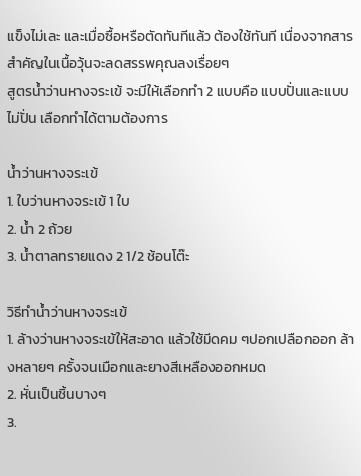แข็งไม่เละ และเมื่อซื้อหรือตัดทันทีแล้ว ต้องใช้ทันที เนื่องจากสารสำคัญในเนื้อวุ้นจะลดสรรพคุณลงเรื่อยๆ
สูตรน้ำว่านหางจระเข้ จะมีให้เลือกทำ 2 แบบคือ แบบปั่นและแบบไม่ปั่น เลือกทำได้ตามต้องการ

น้ำว่านหางจระเข้
1. ใบว่านหางจระเข้ 1 ใบ
2. น้ำ 2 ถ้วย
3. น้ำตาลทรายแดง 2 1/2 ช้อนโต๊ะ

วิธีทำน้ำว่านหางจระเข้
1. ล้างว่านหางจระเข้ให้สะอาด แล้วใช้มีดคม ๆปอกเปลือกออก ล้างหลายๆ ครั้งจนเมือกและยางสีเหลืองออกหมด
2. หั่นเป็นชิ้นบางๆ
3.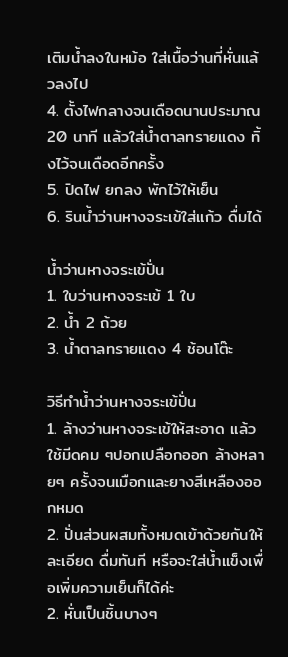เติมน้ำลงในหม้อ ใส่เนื้อว่านที่หั่นแล้วลงไป
4. ตั้งไฟกลางจนเดือดนานประมาณ 20 นาที แล้วใส่น้ำตาลทรายแดง ทิ้งไว้จนเดือดอีกครั้ง
5. ปิดไฟ ยกลง พักไว้ให้เย็น
6. รินน้ำว่านหางจระเข้ใส่แก้ว ดื่มได้

น้ำว่านหางจระเข้ปั่น
1. ใบว่านหางจระเข้ 1 ใบ
2. น้ำ 2 ถ้วย
3. น้ำตาลทรายแดง 4 ช้อนโต๊ะ

วิธีทำน้ำว่านหางจระเข้ปั่น
1. ล้างว่านหางจระเข้ให้สะอาด แล้วใช้มีดคม ๆปอกเปลือกออก ล้างหลายๆ ครั้งจนเมือกและยางสีเหลืองออกหมด
2. ปั่นส่วนผสมทั้งหมดเข้าด้วยกันให้ละเอียด ดื่มทันที หรือจะใส่น้ำแข็งเพื่อเพิ่มความเย็นก็ได้ค่ะ
2. หั่นเป็นชิ้นบางๆ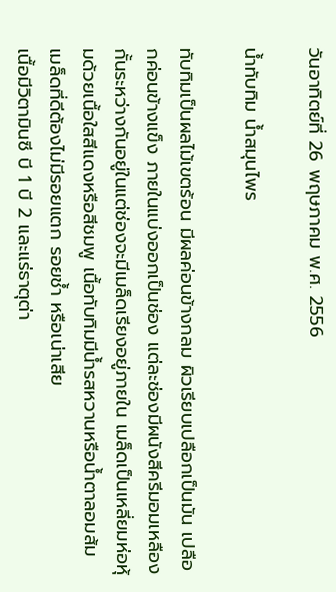วันอาทิตย์ที่ 26 พฤษภาคม พ.ศ. 2556

น้ำทับทิม น้ำสมุนไพร

ทับทิมเป็นผลไม้เขตร้อน มีผลค่อนข้างกลม ผิวเรียบเปลือกเป็นมัน เปลือกค่อนข้างแข็ง ภายในแบ่งออกเป็นช่อง แต่ละช่องมีผนังสีครีมอมเหลืองกั้นระหว่างกันอยู่ในแต่ช่องจะมีเมล็ดเรียงอยู่ภายใน เมล็ดเป็นเหลี่ยมห่อหุ้มด้วยเนื้อใสสีแดงหรือสีชมพู เนื้อทับทิมมีน้ำรสหวานหรือน้ำตาลอมส้ม เมล็ดที่ดีต้องไม่มีรอยแตก รอยช้ำ หรือเน่าเสีย
เนื้อมีวิตามินซี บี 1 บี 2 และแร่ธาตุต่า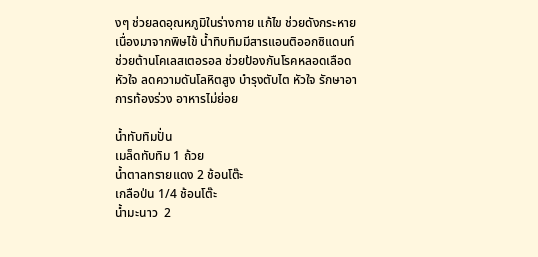งๆ ช่วยลดอุณหภูมิในร่างกาย แก้ไข ช่วยดังกระหายเนื่องมาจากพิษไข้ น้ำทิบทิมมีสารแอนติออกซิแดนท์ ช่วยต้านโคเลสเตอรอล ช่วยป้องกันโรคหลอดเลือดหัวใจ ลดความดันโลหิตสูง บำรุงตับไต หัวใจ รักษาอาการท้องร่วง อาหารไม่ย่อย

น้ำทับทิมปั่น
เมล็ดทับทิม 1 ถ้วย
น้ำตาลทรายแดง 2 ช้อนโต๊ะ
เกลือป่น 1/4 ช้อนโต๊ะ
น้ำมะนาว  2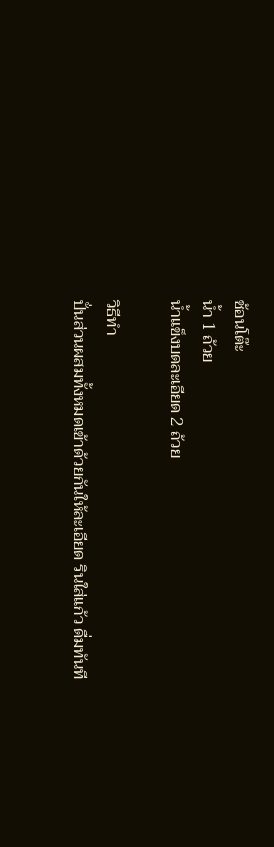ช้อนโต๊ะ
น้ำ 1 ถ้วย
น้ำแข็งบดละเอียด 2 ถ้วย

วิธีทำ
ปั่นส่วนผสมทั้งหมดเข้าด้วยกันให้ละเอียด รินใส่แก้ว ดื่มทันที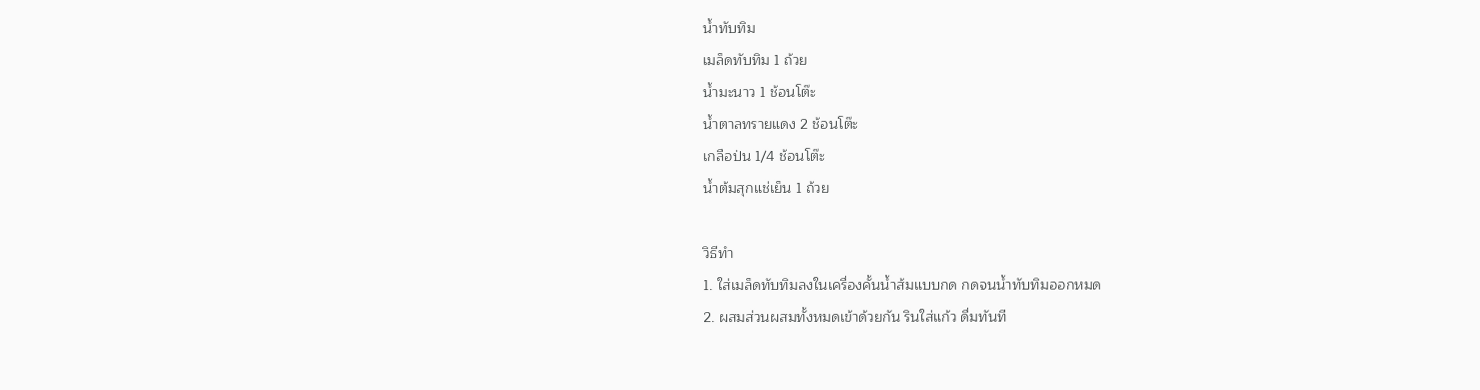น้ำทับทิม
เมล็ดทับทิม 1 ถ้วย
น้ำมะนาว 1 ช้อนโต๊ะ
น้ำตาลทรายแดง 2 ช้อนโต๊ะ
เกลือป่น 1/4 ช้อนโต๊ะ
น้ำต้มสุกแช่เย็น 1 ถ้วย

วิธีทำ
1. ใส่เมล็ดทับทิมลงในเครื่องคั้นน้ำส้มแบบกด กดจนน้ำทับทิมออกหมด
2. ผสมส่วนผสมทั้งหมดเข้าด้วยกัน รินใส่แก้ว ดื่มทันที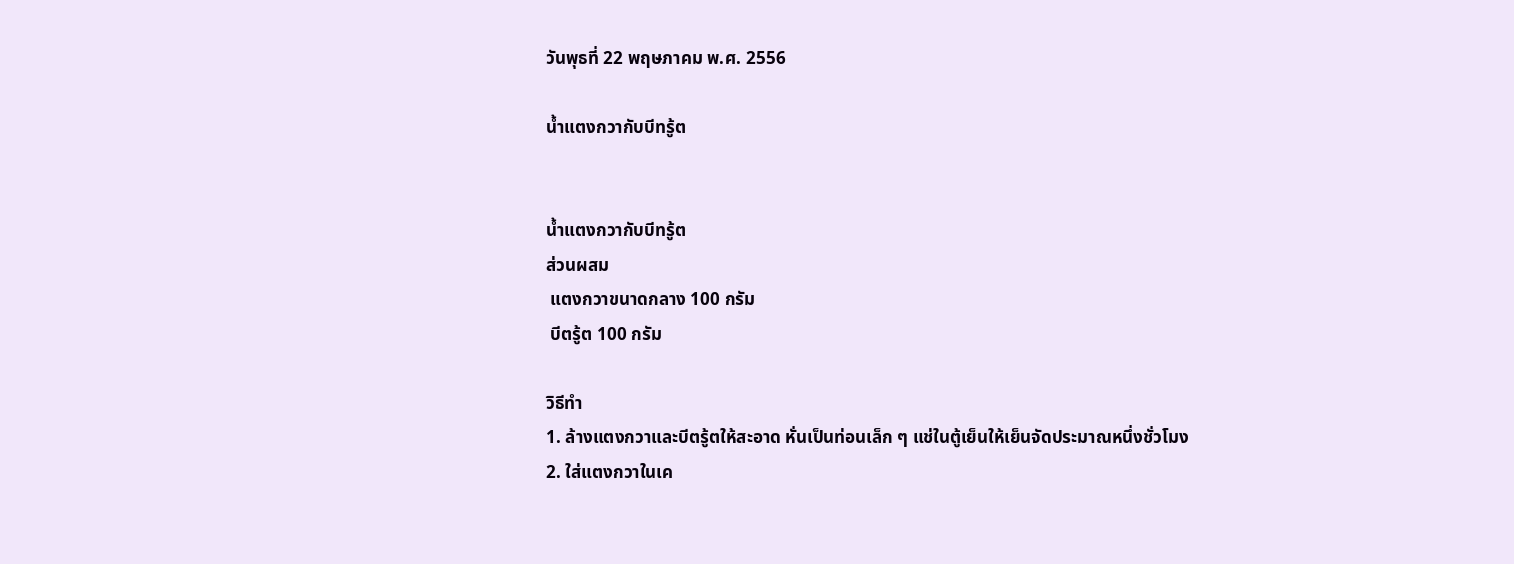วันพุธที่ 22 พฤษภาคม พ.ศ. 2556

น้ำแตงกวากับบีทรู้ต


น้ำแตงกวากับบีทรู้ต
ส่วนผสม
 แตงกวาขนาดกลาง 100 กรัม
 บีตรู้ต 100 กรัม

วิธีทำ
1. ล้างแตงกวาและบีตรู้ตให้สะอาด หั่นเป็นท่อนเล็ก ๆ แช่ในตู้เย็นให้เย็นจัดประมาณหนึ่งชั่วโมง
2. ใส่แตงกวาในเค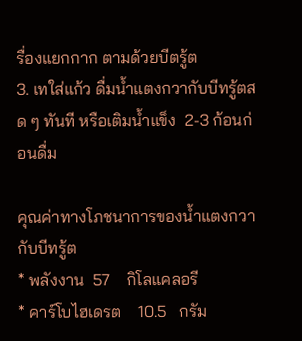รื่องแยกกาก ตามด้วยบีตรู้ต
3. เทใส่แก้ว ดื่มน้ำแตงกวากับบีทรู้ตสด ๆ ทันที หรือเติมน้ำแข็ง  2-3 ก้อนก่อนดื่ม

คุณค่าทางโภชนาการของน้ำแตงกวากับบีทรู้ต
* พลังงาน  57    กิโลแคลอรี
* คาร์โบไฮเดรต    10.5   กรัม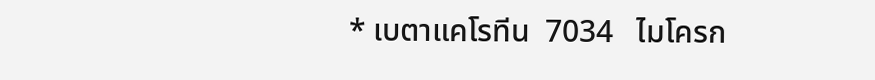* เบตาแคโรทีน  7034   ไมโครก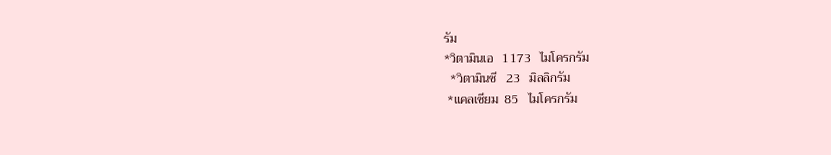รัม
*วิตามินเอ   1173   ไมโครกรัม
  *วิตามินซี   23   มิลลิกรัม
 *แคลเซียม  85   ไมโครกรัม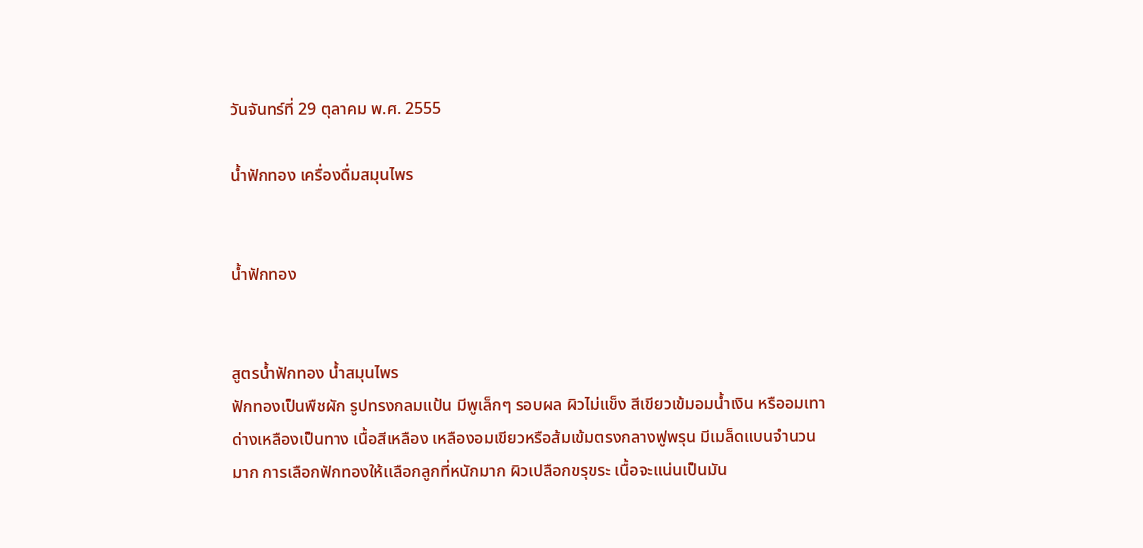วันจันทร์ที่ 29 ตุลาคม พ.ศ. 2555

น้ำฟักทอง เครื่องดื่มสมุนไพร


น้ำฟักทอง


สูตรน้ำฟักทอง น้ำสมุนไพร
ฟักทองเป็นพืชผัก รูปทรงกลมแป้น มีพูเล็กๆ รอบผล ผิวไม่แข็ง สีเขียวเข้มอมน้ำเงิน หรืออมเทา ด่างเหลืองเป็นทาง เนื้อสีเหลือง เหลืองอมเขียวหรือส้มเข้มตรงกลางฟูพรุน มีเมล็ดแบนจำนวนมาก การเลือกฟักทองให้เเลือกลูกที่หนักมาก ผิวเปลือกขรุขระ เนื้อจะแน่นเป็นมัน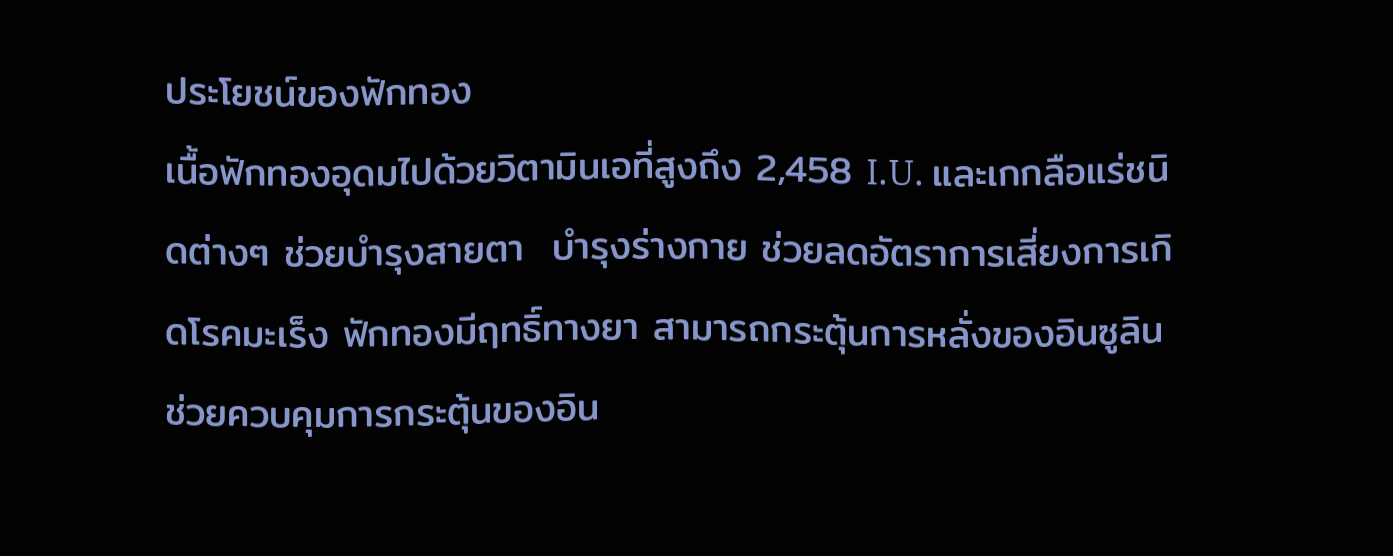ประโยชน์ของฟักทอง
เนื้อฟักทองอุดมไปด้วยวิตามินเอที่สูงถึง 2,458 I.U. และเกกลือแร่ชนิดต่างๆ ช่วยบำรุงสายตา  บำรุงร่างกาย ช่วยลดอัตราการเสี่ยงการเกิดโรคมะเร็ง ฟักทองมีฤทธิ์ทางยา สามารถกระตุ้นการหลั่งของอินซูลินช่วยควบคุมการกระตุ้นของอิน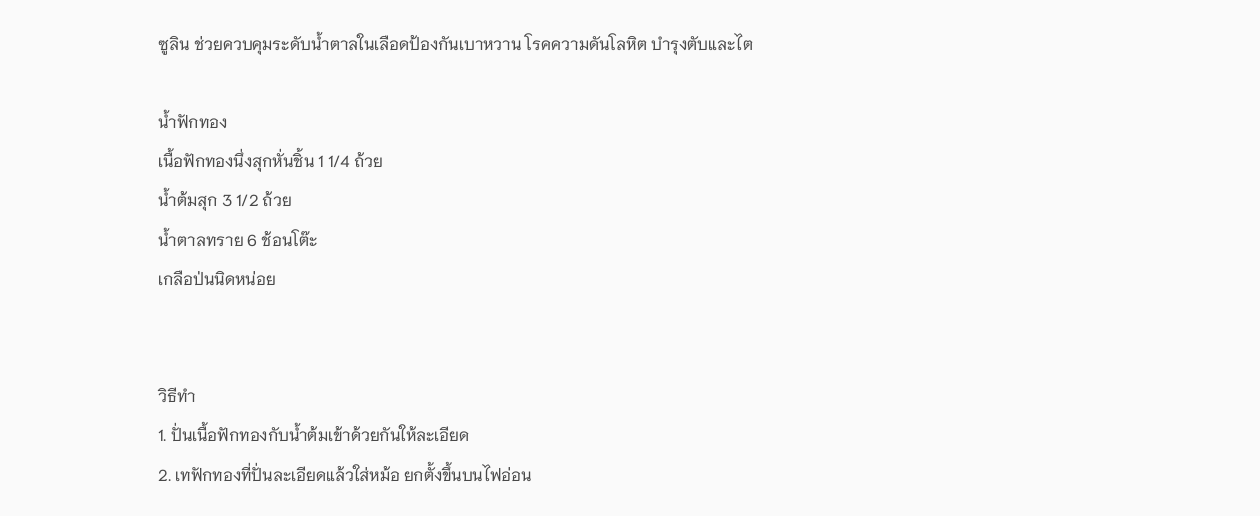ซูลิน ช่วยควบคุมระดับน้ำตาลในเลือดป้องกันเบาหวาน โรคความดันโลหิต บำรุงตับและไต

น้ำฟักทอง
เนื้อฟักทองนึ่งสุกหั่นชิ้น 1 1/4 ถ้วย
น้ำต้มสุก 3 1/2 ถ้วย
น้ำตาลทราย 6 ช้อนโต๊ะ
เกลือป่นนิดหน่อย


วิธีทำ
1. ปั่นเนื้อฟักทองกับน้ำต้มเข้าด้วยกันให้ละเอียด
2. เทฟักทองที่ปั่นละเอียดแล้วใส่หม้อ ยกตั้งขึ้นบนไฟอ่อน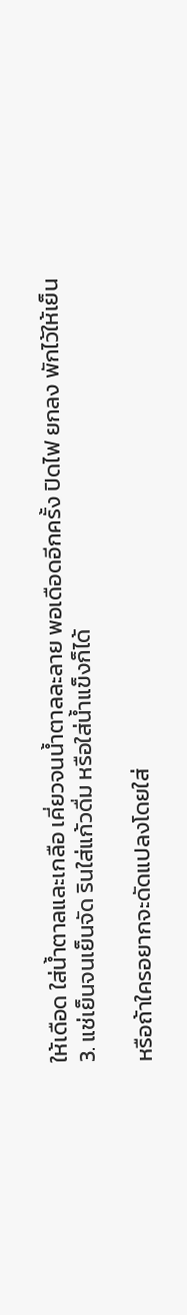ให้เดือด ใส่น้ำตาลและเกลือ เคี่ยวจนน้ำตาลละลาย พอเดือดอีกครั้ง ปิดไฟ ยกลง พักไว้ให้เย็น
3. แช่เย็นจนเย็นจัด รินใส่แก้วดื่ม หรือใส่น้ำแข็งก็ได้

หรือถ้าใครอยากจะดัดแปลงโดยใส่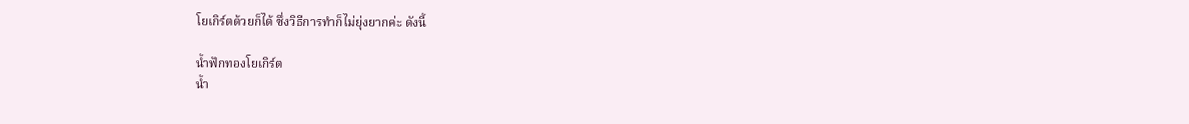โยเกิร์ตด้วยก็ได้ ซึ่งวิธีการทำก็ไม่ยุ่งยากค่ะ ดังนี้

น้ำฟักทองโยเกิร์ต
น้ำ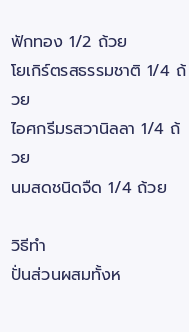ฟักทอง 1/2 ถ้วย
โยเกิร์ตรสธรรมชาติ 1/4 ถ้วย
ไอศกรีมรสวานิลลา 1/4 ถ้วย
นมสดชนิดจืด 1/4 ถ้วย

วิธีทำ
ปั่นส่วนผสมทั้งห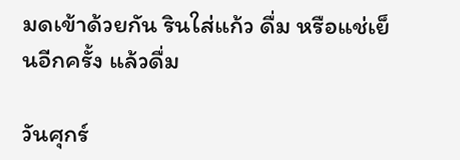มดเข้าด้วยกัน รินใส่แก้ว ดื่ม หรือแช่เย็นอีกครั้ง แล้วดื่ม

วันศุกร์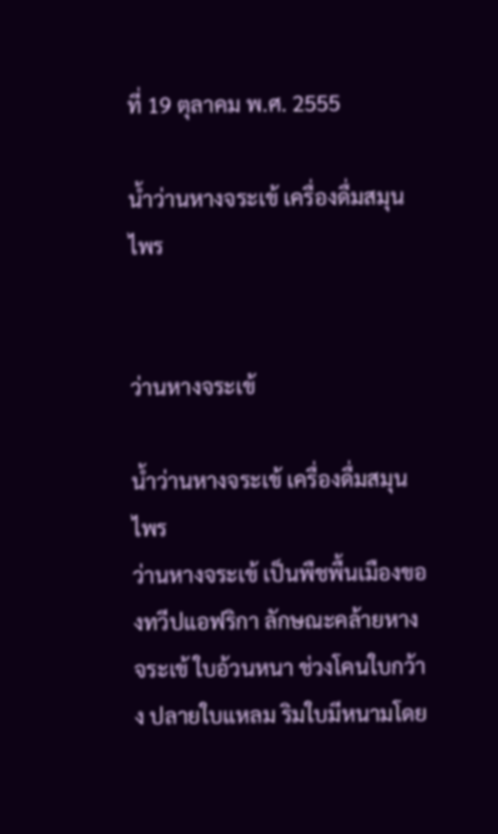ที่ 19 ตุลาคม พ.ศ. 2555

น้ำว่านหางจระเข้ เครื่องดื่มสมุนไพร


ว่านหางจระเข้

น้ำว่านหางจระเข้ เครื่องดื่มสมุนไพร
ว่านหางจระเข้ เป็นพืชพื้นเมืองของทวีปแอฟริกา ลักษณะคล้ายหางจระเข้ ใบอ้วนหนา ช่วงโคนใบกว้าง ปลายใบแหลม ริมใบมีหนามโดย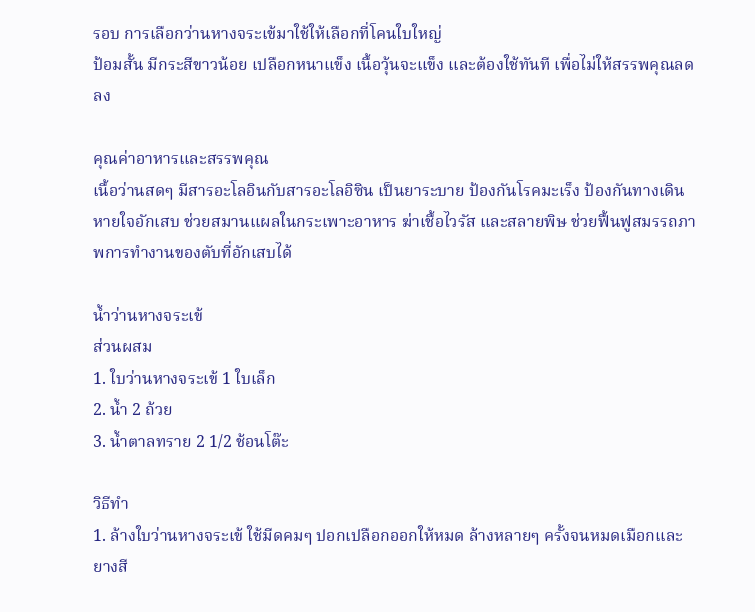รอบ การเลือกว่านหางจระเข้มาใช้ให้เลือกที่โคนใบใหญ่
ป้อมสั้น มีกระสีขาวน้อย เปลือกหนาแข็ง เนื้อวุ้นจะแข็ง และต้องใช้ทันที เพื่อไม่ให้สรรพคุณลดลง

คุณค่าอาหารและสรรพคุณ
เนื้อว่านสดๆ มีสารอะโลอินกับสารอะโลอิซิน เป็นยาระบาย ป้องกันโรคมะเร็ง ป้องกันทางเดินหายใจอักเสบ ช่วยสมานแผลในกระเพาะอาหาร ฆ่าเชื้อไวรัส และสลายพิษ ช่วยฟื้นฟูสมรรถภาพการทำงานของตับที่อักเสบได้

น้ำว่านหางจระเข้
ส่วนผสม
1. ใบว่านหางจระเข้ 1 ใบเล็ก
2. น้ำ 2 ถ้วย
3. น้ำตาลทราย 2 1/2 ช้อนโต๊ะ

วิธีทำ
1. ล้างใบว่านหางจระเข้ ใช้มีดคมๆ ปอกเปลือกออกให้หมด ล้างหลายๆ ครั้งจนหมดเมือกและยางสี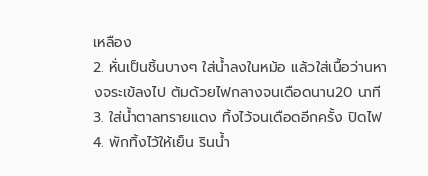เหลือง
2. หั่นเป็นชิ้นบางๆ ใส่น้ำลงในหม้อ แล้วใส่เนื้อว่านหางจระเข้ลงไป ต้มด้วยไฟกลางจนเดือดนาน20 นาที
3. ใส่น้ำตาลทรายแดง ทิ้งไว้จนเดือดอีกครั้ง ปิดไฟ
4. พักทิ้งไว้ให้เย็น รินน้ำ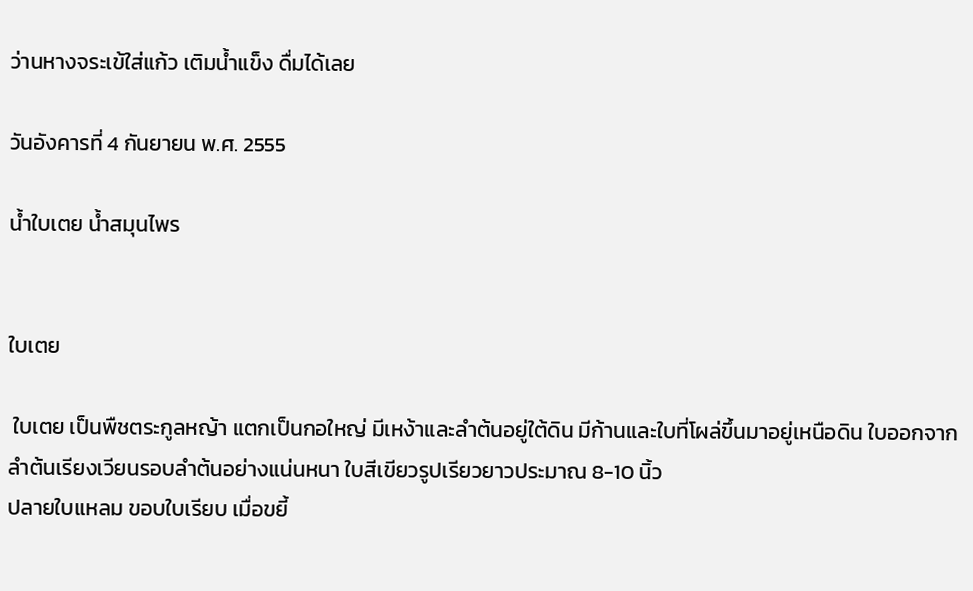ว่านหางจระเข้ใส่แก้ว เติมน้ำแข็ง ดื่มได้เลย

วันอังคารที่ 4 กันยายน พ.ศ. 2555

น้ำใบเตย น้ำสมุนไพร


ใบเตย

 ใบเตย เป็นพืชตระกูลหญ้า แตกเป็นกอใหญ่ มีเหง้าและลำต้นอยู่ใต้ดิน มีก้านและใบที่โผล่ขึ้นมาอยู่เหนือดิน ใบออกจากลำต้นเรียงเวียนรอบลำต้นอย่างแน่นหนา ใบสีเขียวรูปเรียวยาวประมาณ 8-10 นิ้ว
ปลายใบแหลม ขอบใบเรียบ เมื่อขยี้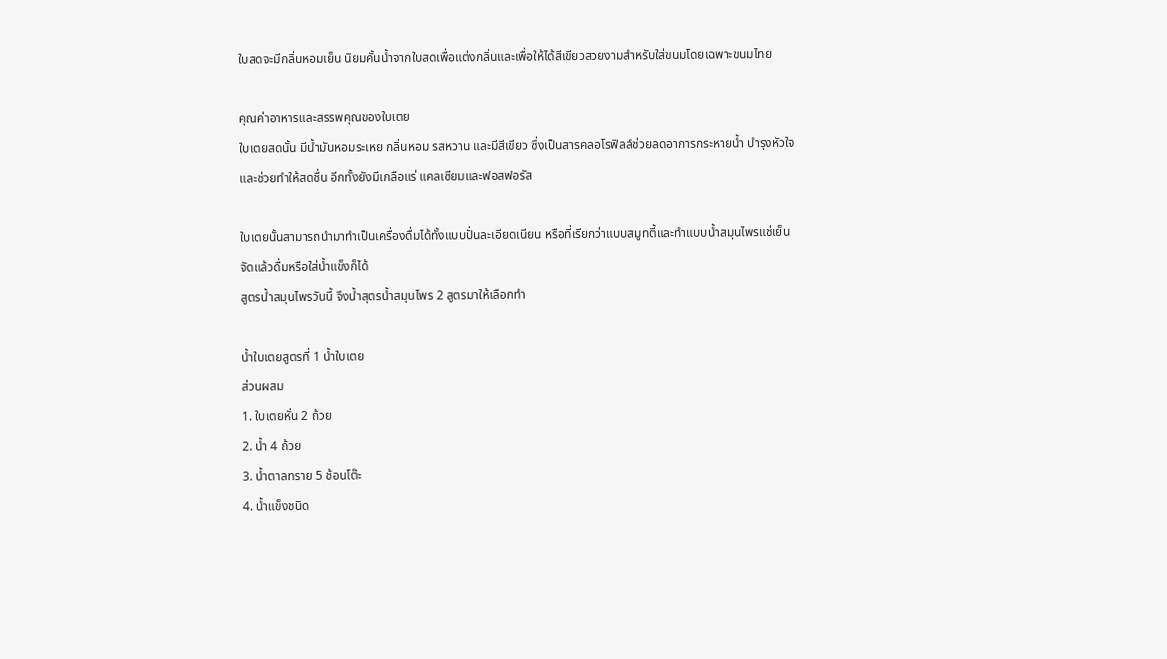ใบสดจะมีกลิ่นหอมเย็น นิยมคั้นน้ำจากใบสดเพื่อแต่งกลิ่นและเพื่อให้ได้สีเขียวสวยงามสำหรับใส่ขนมโดยเฉพาะขนมไทย

คุณค่าอาหารและสรรพคุณของใบเตย
ใบเตยสดนั้น มีน้ำมันหอมระเหย กลิ่นหอม รสหวาน และมีสีเขียว ซึ่งเป็นสารคลอโรฟิลล์ช่วยลดอาการกระหายน้ำ บำรุงหัวใจ และช่วยทำให้สดชื่น อีกทั้งยังมีเกลือแร่ แคลเซียมและฟอสฟอรัส

ใบเตยนั้นสามารถนำมาทำเป็นเครื่องดื่มได้ทั้งแบบปั่นละเอียดเนียน หรือที่เรียกว่าแบบสมูทตี้และทำแบบน้ำสมุนไพรแช่เย็นจัดแล้วดื่มหรือใส่น้ำแข็งก็ได้
สูตรน้ำสมุนไพรวันนี้ จึงน้ำสุตรน้ำสมุนไพร 2 สูตรมาให้เลือกทำ

น้ำใบเตยสูตรที่ 1 น้ำใบเตย
ส่วนผสม
1. ใบเตยหั่น 2 ถ้วย
2. น้ำ 4 ถ้วย
3. น้ำตาลทราย 5 ช้อนโต๊ะ
4. น้ำแข็งชนิด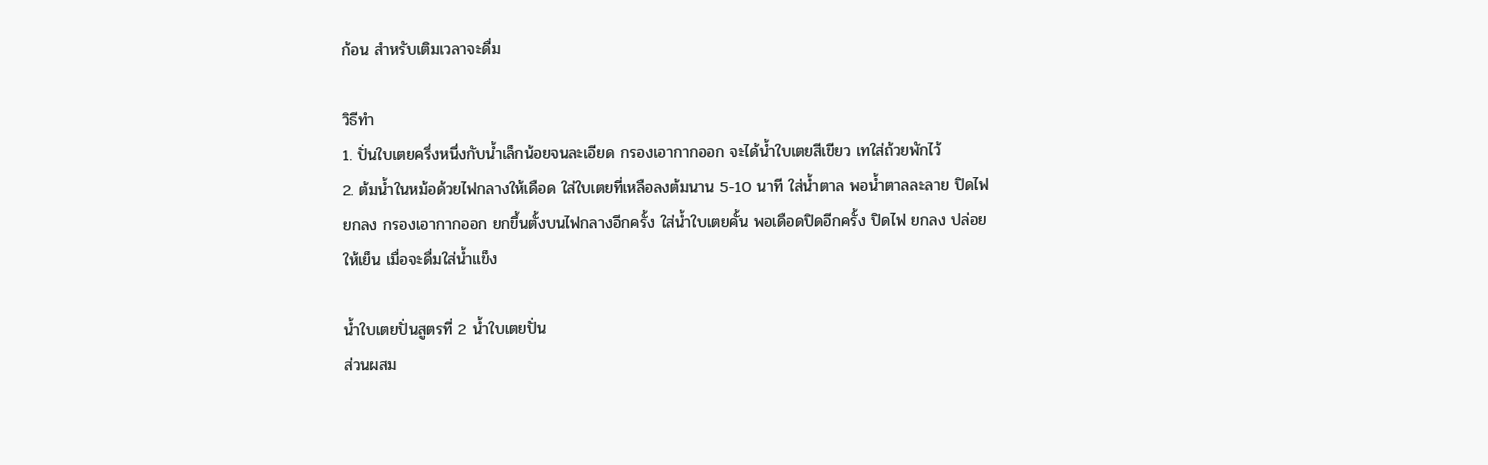ก้อน สำหรับเติมเวลาจะดื่ม

วิธีทำ
1. ปั่นใบเตยครึ่งหนึ่งกับน้ำเล็กน้อยจนละเอียด กรองเอากากออก จะได้น้ำใบเตยสีเขียว เทใส่ถ้วยพักไว้
2. ต้มน้ำในหม้อด้วยไฟกลางให้เดือด ใส่ใบเตยที่เหลือลงต้มนาน 5-10 นาที ใส่น้ำตาล พอน้ำตาลละลาย ปิดไฟ ยกลง กรองเอากากออก ยกขึ้นตั้งบนไฟกลางอีกครั้ง ใส่น้ำใบเตยคั้น พอเดือดปิดอีกครั้ง ปิดไฟ ยกลง ปล่อยให้เย็น เมื่อจะดื่มใส่น้ำแข็ง

น้ำใบเตยปั่นสูตรที่ 2 น้ำใบเตยปั่น
ส่วนผสม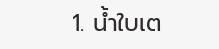1. น้ำใบเต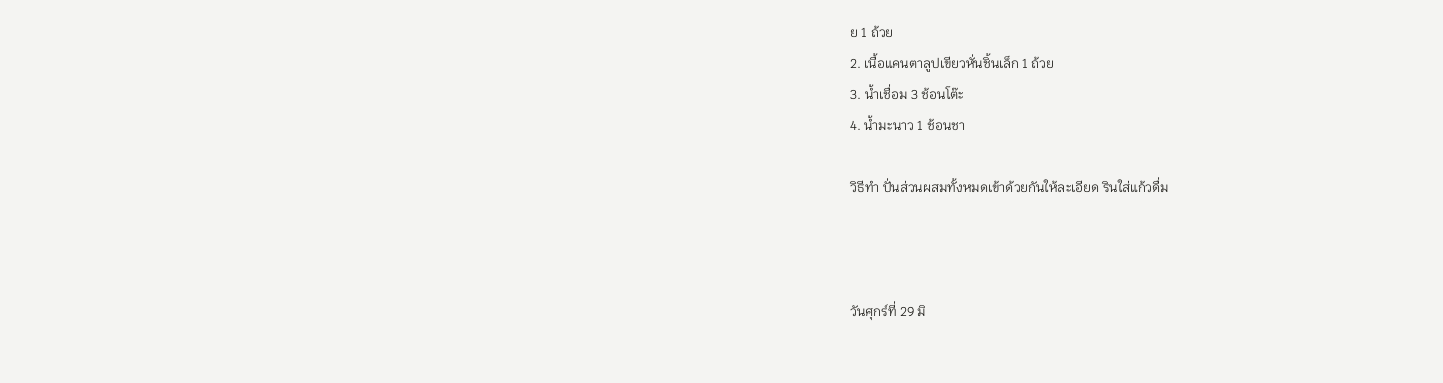ย 1 ถ้วย
2. เนื้อแคนตาลูปเขียวหั่นชิ้นเล็ก 1 ถ้วย
3. น้ำเชื่อม 3 ช้อนโต๊ะ
4. น้ำมะนาว 1 ช้อนชา

วิธีทำ ปั่นส่วนผสมทั้งหมดเข้าด้วยกันให้ละเอียด รินใส่แก้วดื่ม



วันศุกร์ที่ 29 มิ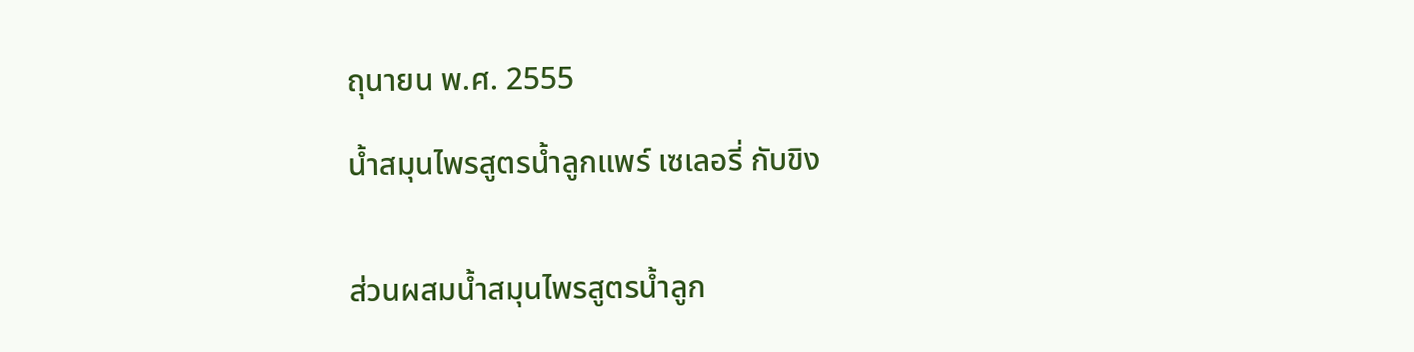ถุนายน พ.ศ. 2555

น้ำสมุนไพรสูตรน้ำลูกแพร์ เซเลอรี่ กับขิง


ส่วนผสมน้ำสมุนไพรสูตรน้ำลูก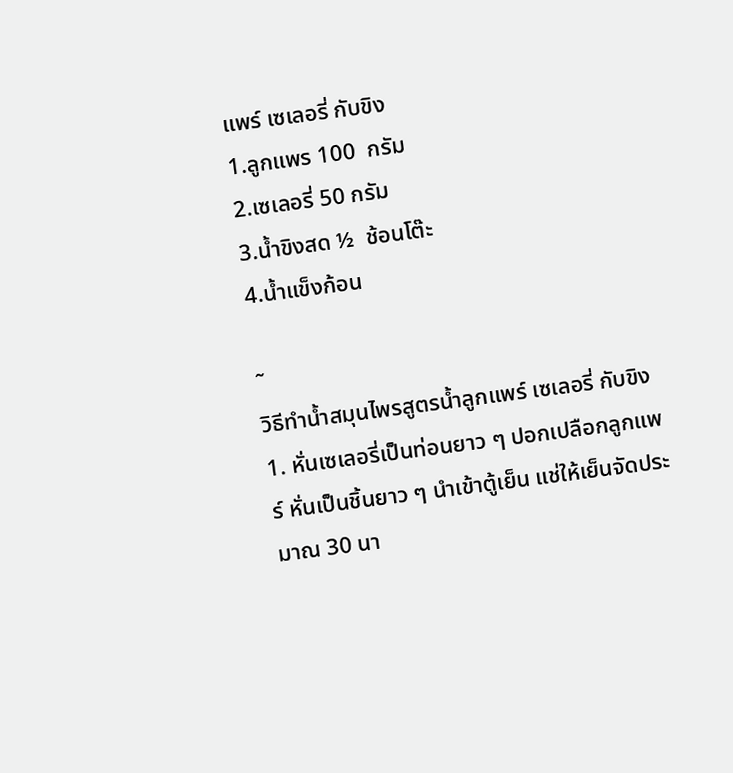แพร์ เซเลอรี่ กับขิง
1.ลูกแพร 100  กรัม
2.เซเลอรี่ 50 กรัม
3.น้ำขิงสด ½  ช้อนโต๊ะ
4.น้ำแข็งก้อน

˜
วิธีทำน้ำสมุนไพรสูตรน้ำลูกแพร์ เซเลอรี่ กับขิง
1. หั่นเซเลอรี่เป็นท่อนยาว ๆ ปอกเปลือกลูกแพร์ หั่นเป็นชิ้นยาว ๆ นำเข้าตู้เย็น แช่ให้เย็นจัดประมาณ 30 นา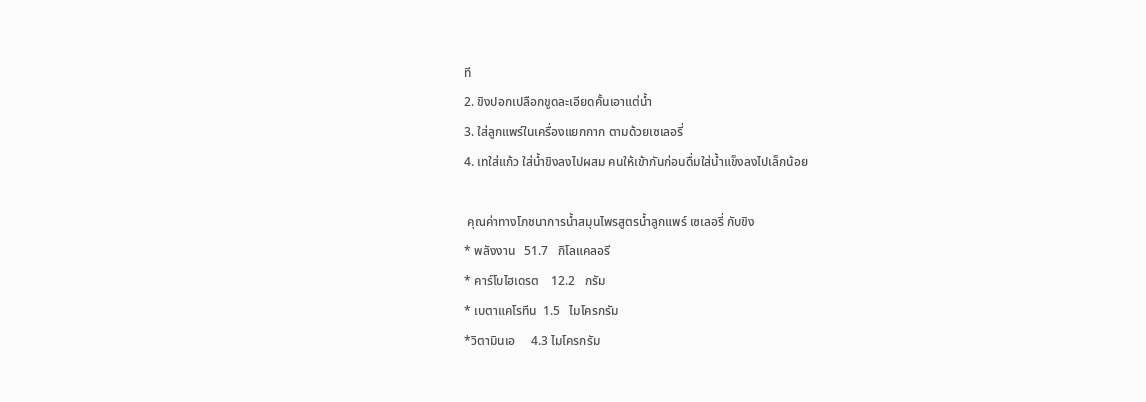ที
2. ขิงปอกเปลือกขูดละเอียดคั้นเอาแต่น้ำ
3. ใส่ลูกแพร์ในเครื่องแยกกาก ตามด้วยเซเลอรี่
4. เทใส่แก้ว ใส่น้ำขิงลงไปผสม คนให้เข้ากันก่อนดื่มใส่น้ำแข็งลงไปเล็กน้อย

 คุณค่าทางโภชนาการน้ำสมุนไพรสูตรน้ำลูกแพร์ เซเลอรี่ กับขิง
* พลังงาน   51.7   กิโลแคลอรี
* คาร์โบไฮเดรต    12.2   กรัม
* เบตาแคโรทีน  1.5   ไมโครกรัม
*วิตามินเอ     4.3 ไมโครกรัม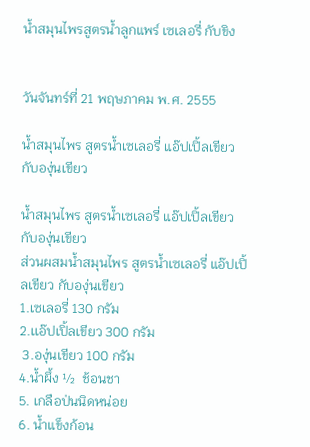น้ำสมุนไพรสูตรน้ำลูกแพร์ เซเลอรี่ กับขิง


วันจันทร์ที่ 21 พฤษภาคม พ.ศ. 2555

น้ำสมุนไพร สูตรน้ำเซเลอรี่ แอ๊ปเปิ้ลเขียว กับองุ่นเขียว

น้ำสมุนไพร สูตรน้ำเซเลอรี่ แอ๊ปเปิ้ลเขียว กับองุ่นเขียว
ส่วนผสมน้ำสมุนไพร สูตรน้ำเซเลอรี่ แอ๊ปเปิ้ลเขียว กับองุ่นเขียว
1.เซเลอรี่ 130 กรัม
2.เเอ๊ปเปิ้ลเขียว 300 กรัม
 3.องุ่นเขียว 100 กรัม
4.น้ำผึ้ง ½  ช้อนชา
5. เกลือป่นนิดหน่อย
6. น้ำแข็งก้อน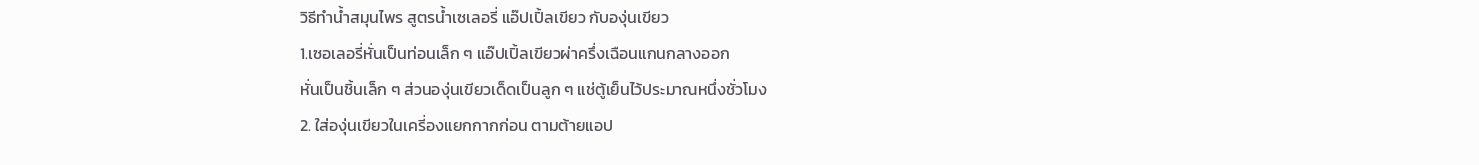วิธีทำน้ำสมุนไพร สูตรน้ำเซเลอรี่ แอ๊ปเปิ้ลเขียว กับองุ่นเขียว
1.เซอเลอรี่หั่นเป็นท่อนเล็ก ๆ แอ๊ปเปิ้ลเขียวผ่าครึ่งเฉือนแกนกลางออก
หั่นเป็นชิ้นเล็ก ๆ ส่วนองุ่นเขียวเด็ดเป็นลูก ๆ แช่ตู้เย็นไว้ประมาณหนึ่งชั่วโมง
2. ใส่องุ่นเขียวในเครี่องแยกกากก่อน ตามต้ายแอป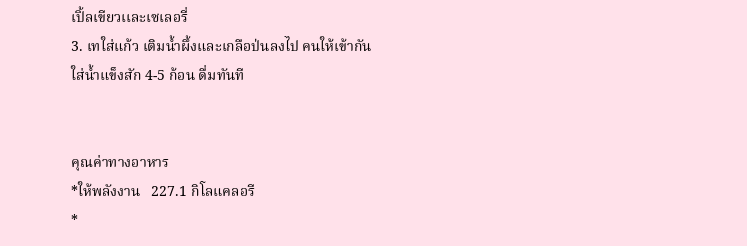เปิ้ลเขียวเเละเซเลอรี่
3. เทใส่แก้ว เติมน้ำผึ้งและเกลือป่นลงไป คนให้เข้ากัน
ใส่น้ำแข็งสัก 4-5 ก้อน ดื่มทันที


คุณค่าทางอาหาร
*ให้พลังงาน   227.1 กิโลแคลอรี
*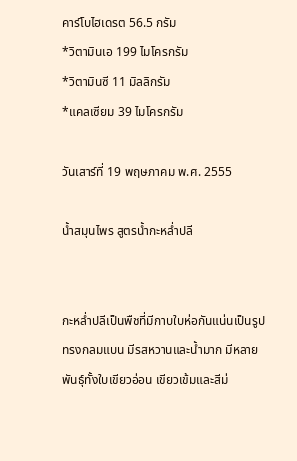คาร์โบไฮเดรต 56.5 กรัม
*วิตามินเอ 199 ไมโครกรัม
*วิตามินซี 11 มิลลิกรัม
*แคลเซียม 39 ไมโครกรัม

วันเสาร์ที่ 19 พฤษภาคม พ.ศ. 2555

น้ำสมุนไพร สูตรน้ำกะหล่ำปลี


กะหล่ำปลีเป็นพืชที่มีกาบใบห่อกันแน่นเป็นรูปทรงกลมแบน มีรสหวานและน้ำมาก มีหลายพันธุ์ทั้งใบเขียวอ่อน เขียวเข้มและสีม่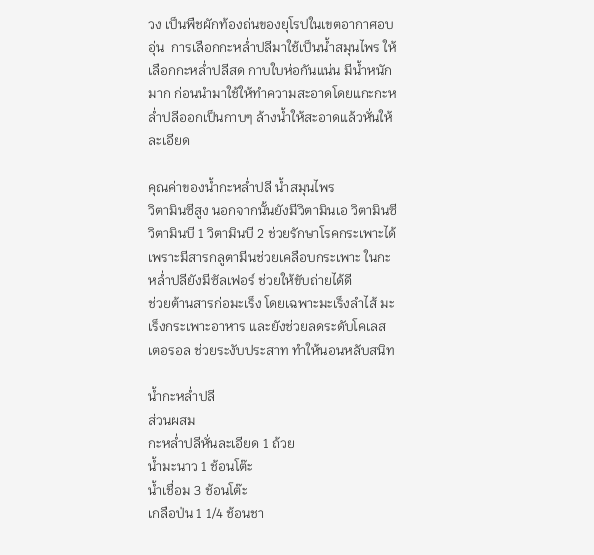วง เป็นพืชผักท้องถ่นของยุโรปในเขตอากาศอบอุ่น  การเลือกกะหล่ำปลีมาใช้เป็นน้ำสมุนไพร ให้เลือกกะหล่ำปลีสด กาบใบห่อกันแน่น มีน้ำหนักมาก ก่อนนำมาใช้ให้ทำความสะอาดโดยแกะกะหล่ำปลีออกเป็นกาบๆ ล้างน้ำให้สะอาดแล้วหั่นให้ละเอียด

คุณค่าของน้ำกะหล่ำปลี น้ำสมุนไพร
วิตามินซีสูง นอกจากนั้นยังมีวิตามินเอ วิตามินซี วิตามินบี 1 วิตามินบี 2 ช่วยรักษาโรคกระเพาะได้ เพราะมีสารกลูตามีนช่วยเคลือบกระเพาะ ในกะหล่ำปลียังมีซัลเฟอร์ ช่วยให้ขับถ่ายได้ดี
ช่วยต้านสารก่อมะเร็ง โดยเฉพาะมะเร็งลำไส้ มะเร็งกระเพาะอาหาร และยังช่วยลดระดับโคเลสเตอรอล ช่วยระงับประสาท ทำให้นอนหลับสนิท

น้ำกะหล่ำปลี
ส่วนผสม
กะหล่ำปลีหั่นละเอียด 1 ถ้วย
น้ำมะนาว 1 ช้อนโต๊ะ
น้ำเชื่อม 3 ช้อนโต๊ะ
เกลือป่น 1 1/4 ช้อนชา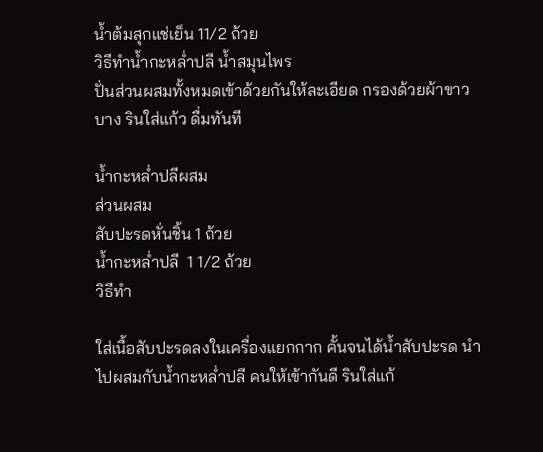น้ำต้มสุกแช่เย็น 11/2 ถ้วย
วิธีทำน้ำกะหล่ำปลี น้ำสมุนไพร
ปั่นส่วนผสมทั้งหมดเข้าด้วยกันให้ละเอียด กรองด้วยผ้าขาวบาง รินใส่แก้ว ดื่มทันที

น้ำกะหล่ำปลีผสม
ส่วนผสม
สับปะรดหั่นชิ้น 1 ถ้วย
น้ำกะหล่ำปลี  1 1/2 ถ้วย
วิธีทำ

ใส่เนื้อสับปะรดลงในเครื่องแยกกาก คั้นจนได้น้ำสับปะรด นำไปผสมกับน้ำกะหล่ำปลี คนให้เข้ากันดี รินใส่แก้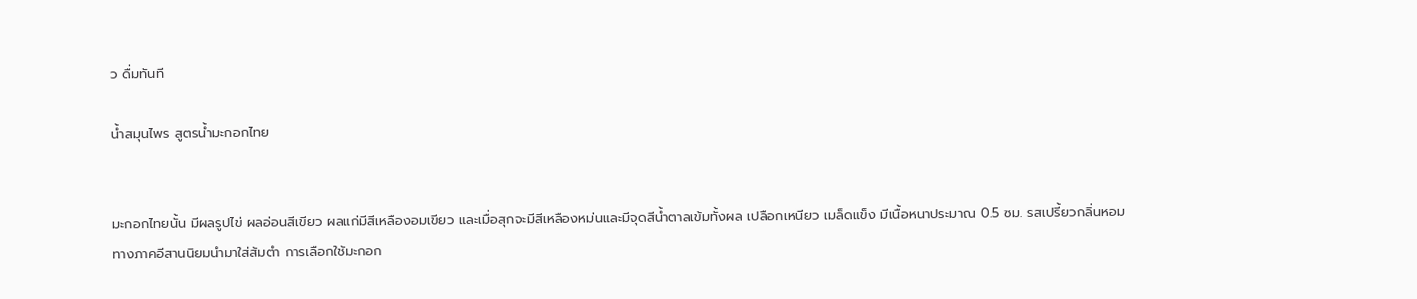ว ดื่มทันที

น้ำสมุนไพร สูตรน้ำมะกอกไทย


มะกอกไทยนั้น มีผลรูปไข่ ผลอ่อนสีเขียว ผลแก่มีสีเหลืองอมเขียว และเมื่อสุกจะมีสีเหลืองหม่นและมีจุดสีน้ำตาลเข้มทั้งผล เปลือกเหนียว เมล็ดแข็ง มีเนื้อหนาประมาณ 0.5 ซม. รสเปรี้ยวกลิ่นหอม ทางภาคอีสานนิยมนำมาใส่ส้มตำ การเลือกใช้มะกอก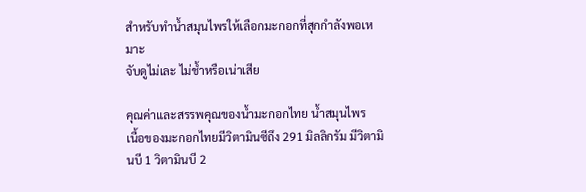สำหรับทำน้ำสมุนไพรให้เลือกมะกอกที่สุกกำลังพอเหมาะ
จับดูไม่เละ ไม่ช้ำหรือเน่าเสีย

คุณค่าและสรรพคุณของน้ำมะกอกไทย น้ำสมุนไพร
เนื้อของมะกอกไทยมีวิตามินซีถึง 291 มิลลิกรัม มีวิตามินบี 1 วิตามินบี 2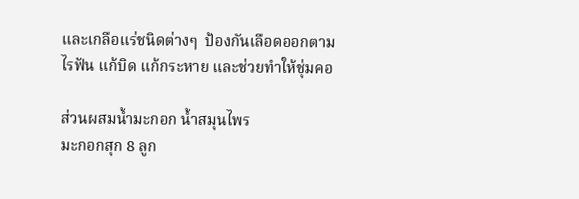และเกลือแร่ชนิดต่างๆ  ป้องกันเลือดออกตามไรฟัน แก้บิด แก้กระหาย และช่วยทำให้ชุ่มคอ

ส่วนผสมน้ำมะกอก น้ำสมุนไพร
มะกอกสุก 8 ลูก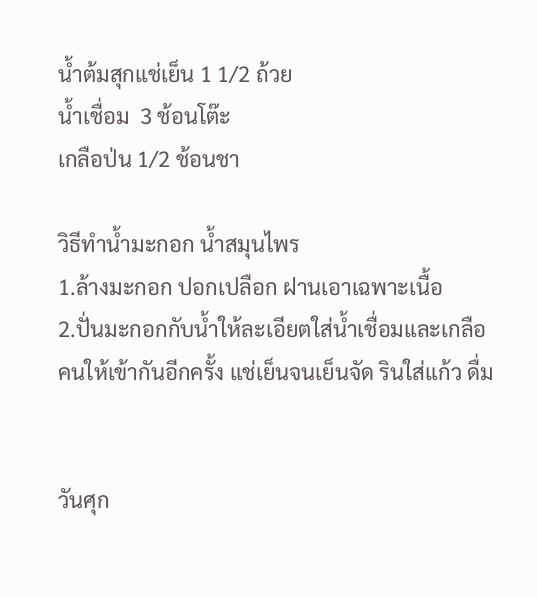น้ำต้มสุกแช่เย็น 1 1/2 ถ้วย
น้ำเชื่อม  3 ช้อนโต๊ะ
เกลือป่น 1/2 ช้อนชา

วิธีทำน้ำมะกอก น้ำสมุนไพร
1.ล้างมะกอก ปอกเปลือก ฝานเอาเฉพาะเนื้อ
2.ปั่นมะกอกกับน้ำให้ละเอียตใส่น้ำเชื่อมและเกลือ คนให้เข้ากันอีกครั้ง แช่เย็นจนเย็นจัด รินใส่แก้ว ดื่ม


วันศุก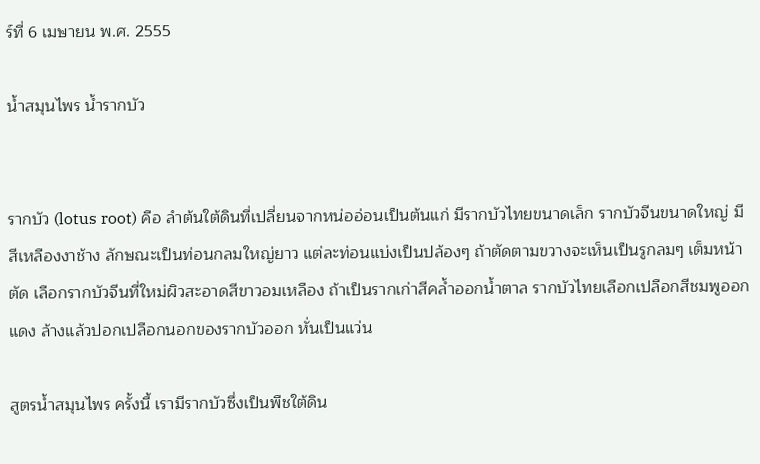ร์ที่ 6 เมษายน พ.ศ. 2555

น้ำสมุนไพร น้ำรากบัว


รากบัว (lotus root) คือ ลำต้นใต้ดินที่เปลี่ยนจากหน่ออ่อนเป็นต้นแก่ มีรากบัวไทยขนาดเล็ก รากบัวจีนขนาดใหญ่ มีสีเหลืองงาช้าง ลักษณะเป็นท่อนกลมใหญ่ยาว แต่ละท่อนแบ่งเป็นปล้องๆ ถ้าตัดตามขวางจะเห็นเป็นรูกลมๆ เต็มหน้าตัด เลือกรากบัวจีนที่ใหม่ผิวสะอาดสีขาวอมเหลือง ถ้าเป็นรากเก่าสีคล้ำออกน้ำตาล รากบัวไทยเลือกเปลือกสีชมพูออกแดง ล้างแล้วปอกเปลือกนอกของรากบัวออก หั่นเป็นแว่น

สูตรน้ำสมุนไพร ครั้งนี้ เรามีรากบัวซึ่งเป็นพืชใต้ดิน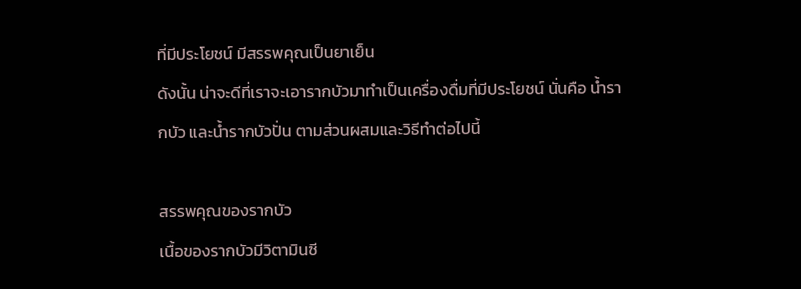ที่มีประโยชน์ มีสรรพคุณเป็นยาเย็น
ดังนั้น น่าจะดีที่เราจะเอารากบัวมาทำเป็นเครื่องดื่มที่มีประโยชน์ นั่นคือ น้ำรากบัว และน้ำรากบัวปั่น ตามส่วนผสมและวิธีทำต่อไปนี้

สรรพคุณของรากบัว
เนื้อของรากบัวมีวิตามินซี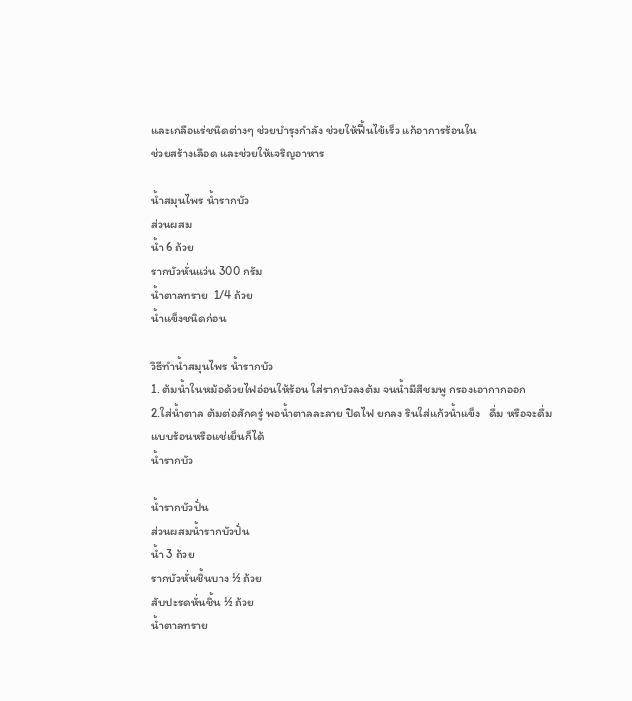และเกลือแร่ชนิดต่างๆ ช่วยบำรุงกำลัง ช่วยให้ฟื้นไข้เร็ว แก้อาการร้อนใน
ช่วยสร้างเลือด และช่วยให้เจริญอาหาร

น้ำสมุนไพร น้ำรากบัว
ส่วนผสม
น้ำ 6 ถ้วย
รากบัวหั่นแว่น 300 กรัม
น้ำตาลทราย  1/4 ถ้วย
น้ำแข็งชนิดก่อน

วิธีทำน้ำสมุนไพร น้ำรากบัว
1. ต้มน้ำในหม้อด้วยไฟอ่อนให้ร้อน ใส่รากบัวลงต้ม จนน้ำมีสีชมพู กรองเอากากออก
2.ใส่น้ำตาล ต้มต่อสักครู่ พอน้ำตาลละลาย ปิดไฟ ยกลง รินใส่แก้วน้ำแข็ง   ดื่ม หรือจะดื่มแบบร้อนหรือแช่เย็นก็ได้
น้ำรากบัว

น้ำรากบัวปั่น
ส่วนผสมน้ำรากบัวปั่น
น้ำ 3 ถ้วย
รากบัวหั่นชิ้นบาง ½ ถ้วย
สับปะรดหั่นชิ้น ½ ถ้วย
น้ำตาลทราย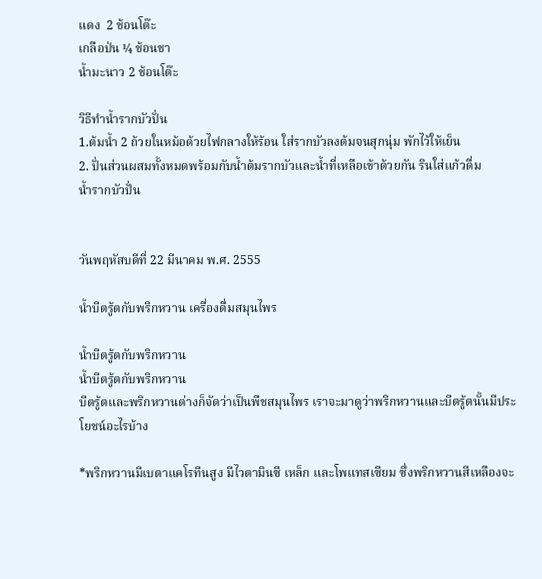แดง  2 ช้อนโต๊ะ
เกลือป่น ¼ ช้อนชา
น้ำมะนาว 2 ช้อนโต๊ะ

วิธีทำน้ำรากบัวปั่น
1.ต้มน้ำ 2 ถ้วยในหม้อด้วยไฟกลางให้ร้อน ใส่รากบัวลงต้มจนสุกนุ่ม พักไว้ให้เย็น
2. ปั่นส่วนผสมทั้งหมดพร้อมกับน้ำต้มรากบัวและน้ำที่เหลือเข้าด้วยกัน รินใส่แก้วดื่ม
น้ำรากบัวปั่น


วันพฤหัสบดีที่ 22 มีนาคม พ.ศ. 2555

น้ำบีตรู้ตกับพริกหวาน เครื่องดื่มสมุนไพร

น้ำบีตรู้ตกับพริกหวาน
น้ำบีตรู้ตกับพริกหวาน
บีตรู้ตและพริกหวานต่างก็จัดว่าเป็นพืชสมุนไพร เราจะมาดูว่าพริกหวานและบีตรู้ตนั้นมีประโยชน์อะไรบ้าง

*พริกหวานมีเบตาแคโรทีนสูง มีไวตามินซี เหล็ก และโพแทสเซียม ซึ่งพริกหวานสีเหลืองจะ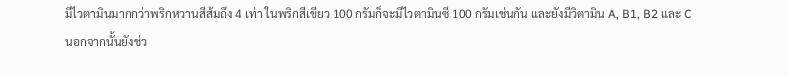มีไวตามินมากกว่าพริกหวานสีส้มถึง 4 เท่า ในพริกสีเขียว 100 กรัมก็จะมีไวตามินซี 100 กรัมเช่นกัน และยังมีวิตามิน A, B1, B2 และ C
นอกจากนั้นยังช่ว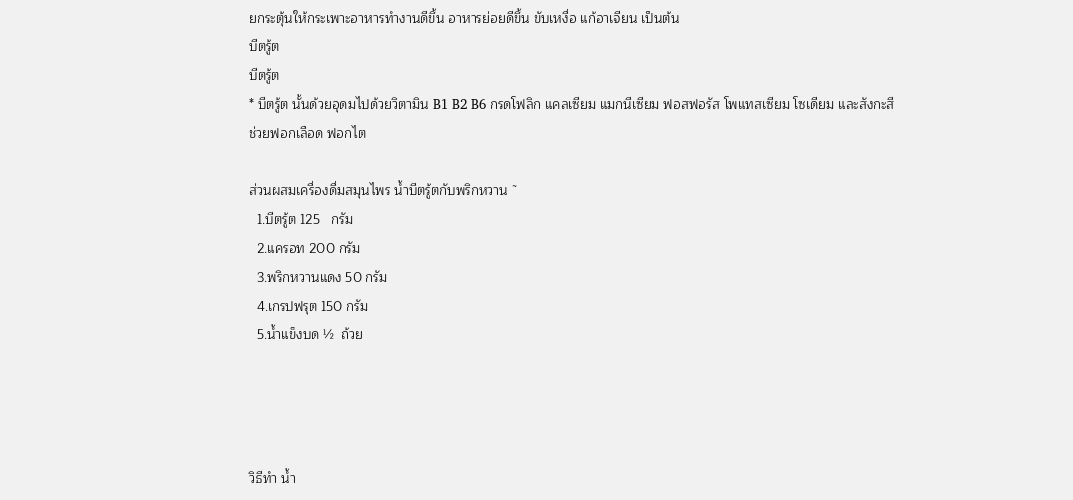ยกระตุ้นให้กระเพาะอาหารทำงานดีขึ้น อาหารย่อยดีขึ้น ขับเหงื่อ แก้อาเจียน เป็นต้น
บีตรู้ต
บีตรู้ต
* บีตรู้ต นั้นด้วยอุดมไปด้วยวิตามิน B1 B2 B6 กรดโฟลิก แคลเซียม แมกนีเซียม ฟอสฟอรัส โพแทสเซียม โซเดียม และสังกะสีช่วยฟอกเลือด ฟอกไต

ส่วนผสมเครื่องดื่มสมุนไพร น้ำบีตรู้ตกับพริกหวาน ˜
  1.บีตรู้ต 125   กรัม
  2.แครอท 200 กรัม
  3.พริกหวานแดง 50 กรัม
  4.เกรปฟรุต 150 กรัม
  5.น้ำแข็งบด ½  ถ้วย




วิธีทำ น้ำ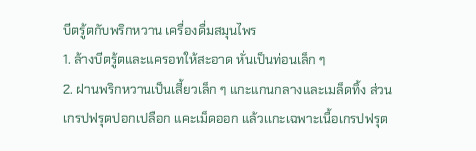บีตรู้ตกับพริกหวาน เครื่องดื่มสมุนไพร
1. ล้างบีตรู้ตและแครอทให้สะอาด หั่นเป็นท่อนเล็ก ๆ
2. ฝานพริกหวานเป็นเสี้ยวเล็ก ๆ แกะแกนกลางและเมล็ดทิ้ง ส่วนเกรปฟรุตปอกเปลือก แคะเม็ดออก แล้วเเกะเฉพาะเนื้อเกรปฟรุต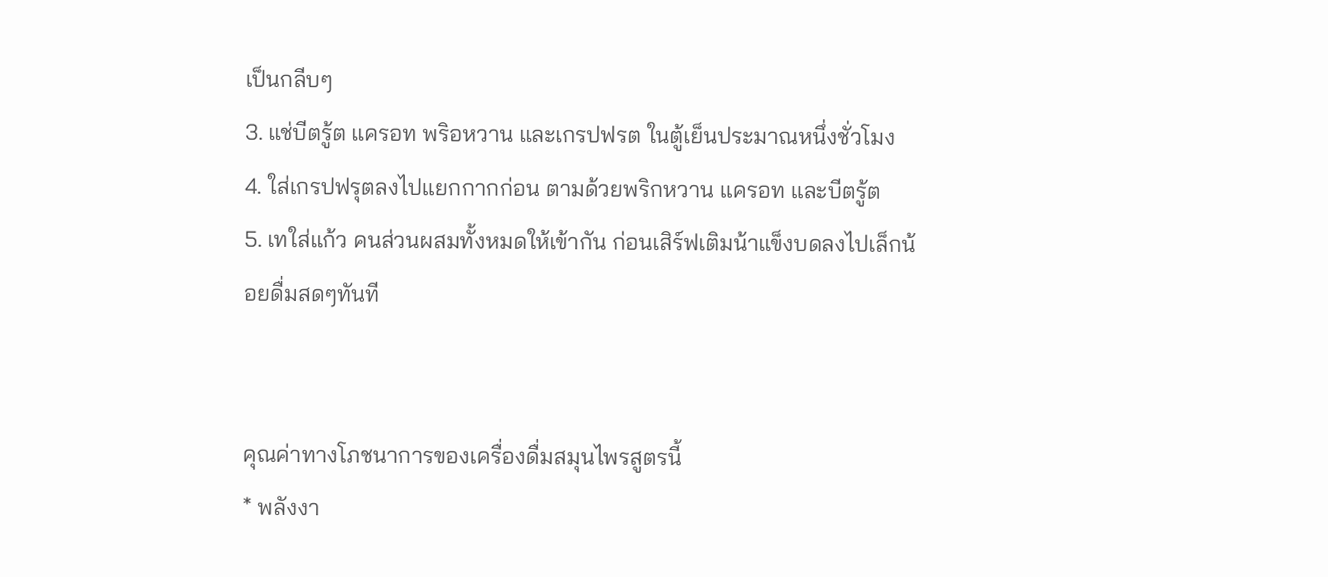เป็นกลีบๆ
3. แช่บีตรู้ต แครอท พริอหวาน และเกรปฟรต ในตู้เย็นประมาณหนึ่งชั่วโมง
4. ใส่เกรปฟรุตลงไปแยกกากก่อน ตามด้วยพริกหวาน แครอท และบีตรู้ต
5. เทใส่แก้ว คนส่วนผสมทั้งหมดให้เข้ากัน ก่อนเสิร์ฟเติมน้าแข็งบดลงไปเล็กน้อยดื่มสดๆทันที


คุณค่าทางโภชนาการของเครื่องดื่มสมุนไพรสูตรนี้
* พลังงา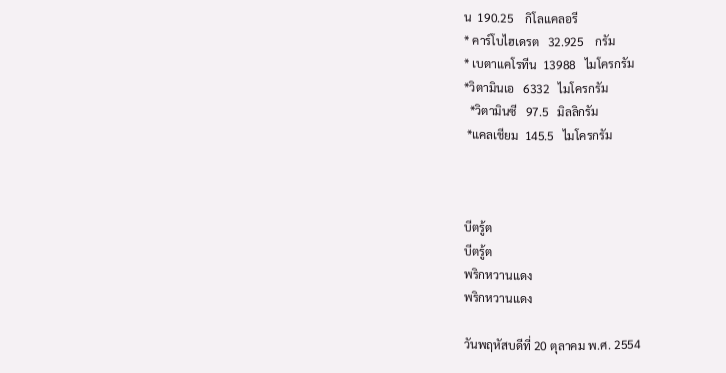น  190.25    กิโลแคลอรี
* คาร์โบไฮเดรต   32.925    กรัม
* เบตาแคโรทีน  13988   ไมโครกรัม
*วิตามินเอ   6332   ไมโครกรัม
  *วิตามินซี   97.5   มิลลิกรัม
 *แคลเชียม  145.5   ไมโครกรัม



บีตรู้ต
บีตรู้ต
พริกหวานแดง
พริกหวานแดง

วันพฤหัสบดีที่ 20 ตุลาคม พ.ศ. 2554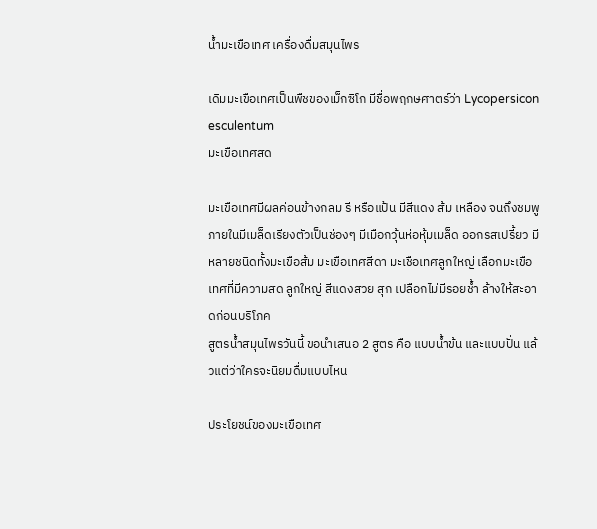น้ำมะเขือเทศ เครื่องดื่มสมุนไพร

เดิมมะเขือเทศเป็นพืชของเม็กซิโก มีชื่อพฤกษศาตร์ว่า Lycopersicon esculentum
มะเขือเทศสด

มะเขือเทศมีผลค่อนข้างกลม รี หรือแป้น มีสีแดง ส้ม เหลือง จนถึงชมพู ภายในมีเมล็ดเรียงตัวเป็นช่องๆ มีเมือกวุ้นห่อหุ้มเมล็ด ออกรสเปรี้ยว มีหลายชนิดทั้งมะเขือส้ม มะเขือเทศสีดา มะเชือเทศลูกใหญ่ เลือกมะเขือเทศที่มีความสด ลูกใหญ่ สีแดงสวย สุก เปลือกไม่มีรอยช้ำ ล้างให้สะอาดก่อนบริโภค
สูตรน้ำสมุนไพรวันนี้ ขอนำเสนอ 2 สูตร คือ แบบน้ำข้น และแบบปั่น แล้วแต่ว่าใครจะนิยมดื่มแบบไหน

ประโยชน์ของมะเขือเทศ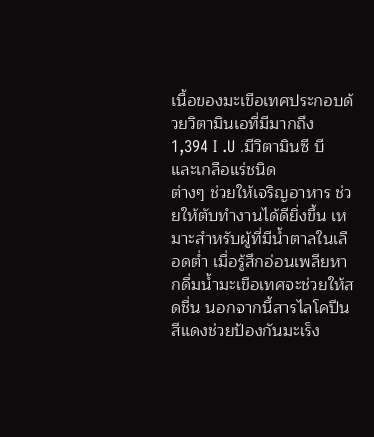เนื้อของมะเขือเทศประกอบด้วยวิตามินเอที่มีมากถึง 1,394 I .U .มีวิตามินซี บี และเกลือแร่ชนิด
ต่างๆ ช่วยให้เจริญอาหาร ช่วยให้ตับทำงานได้ดียิ่งขึ้น เหมาะสำหรับผู้ที่มีน้ำตาลในเลือดต่ำ เมื่อรู้สึกอ่อนเพลียหากดื่มน้ำมะเขือเทศจะช่วยให้สดชื่น นอกจากนี้สารไลโคปีนสีแดงช่วยป้องกันมะเร็ง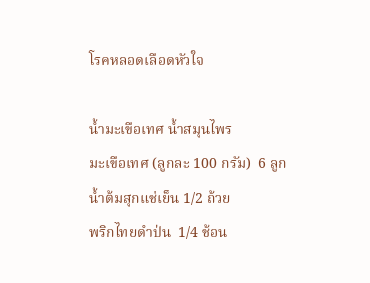โรคหลอดเลือดหัวใจ

น้ำมะเขือเทศ น้ำสมุนไพร
มะเขือเทศ (ลูกละ 100 กรัม)  6 ลูก
น้ำต้มสุกแช่เย็น 1/2 ถ้วย
พริกไทยดำป่น  1/4 ช้อน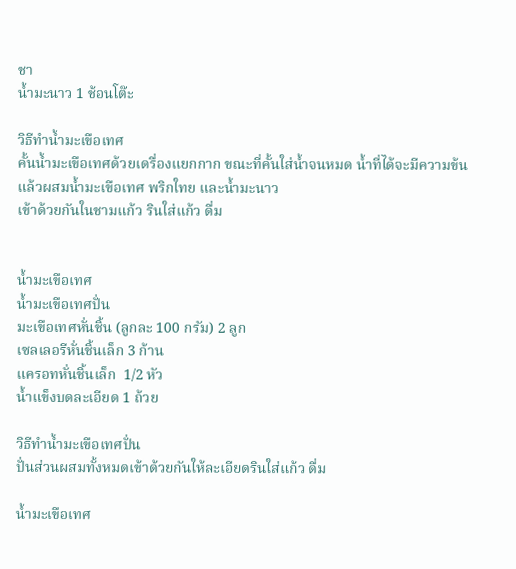ชา
น้ำมะนาว 1 ช้อนโต๊ะ

วิธีทำน้ำมะเขือเทศ
คั้นน้ำมะเขือเทศด้วยเดรื่องแยกกาก ขณะที่คั้นใส่น้ำจนหมด น้ำที่ได้จะมีความข้น
แล้วผสมน้ำมะเขือเทศ พริกใทย และน้ำมะนาว
เข้าด้วยกันในชามแก้ว รินใส่แก้ว ดื่ม


น้ำมะเขือเทศ
น้ำมะเขือเทศปั่น
มะเขือเทศหั่นชิ้น (ลูกละ 100 กรัม) 2 ลูก
เซลเลอรีหั่นชิ้นเล็ก 3 ก้าน
แครอทหั่นชิ้นเล็ก  1/2 หัว
น้ำแข็งบดละเอียด 1 ถ้วย

วิธีทำน้ำมะเขือเทศปั่น
ปั่นส่วนผสมทั้งหมดเข้าด้วยกันให้ละเอียดรินใส่แก้ว ดื่ม

น้ำมะเขือเทศ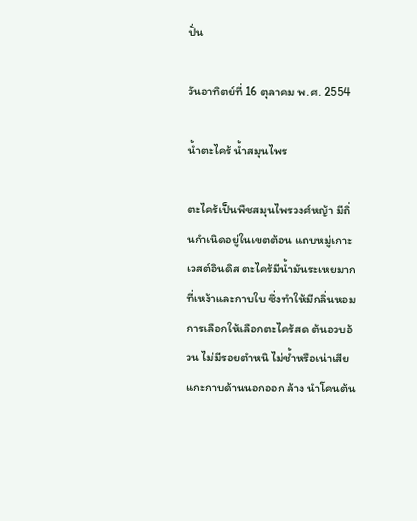ปั่น

วันอาทิตย์ที่ 16 ตุลาคม พ.ศ. 2554

น้ำตะไคร้ น้ำสมุนไพร

ตะไคร้เป็นพืชสมุนไพรวงศ์หญ้า มีถิ่นกำเนิดอยู่ในเขตต้อน แถบหมู่เกาะเวสต์อินดิส ตะไคร้มีน้ำมันระเหยมากที่เหง้าและกาบใบ ซึ่งทำให้มีกลิ่นหอม การเลือกให้เลือกตะไคร้สด ต้นอวบอ้วน ไม่มีรอยตำหนิ ไม่ช้ำหรือเน่าเสีย แกะกาบด้านนอกออก ล้าง นำโคนต้น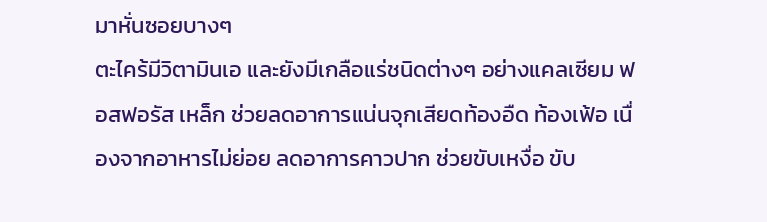มาหั่นซอยบางๆ
ตะไคร้มีวิตามินเอ และยังมีเกลือแร่ชนิดต่างๆ อย่างแคลเซียม ฟอสฟอรัส เหล็ก ช่วยลดอาการแน่นจุกเสียดท้องอืด ท้องเฟ้อ เนื่องจากอาหารไม่ย่อย ลดอาการคาวปาก ช่วยขับเหงื่อ ขับ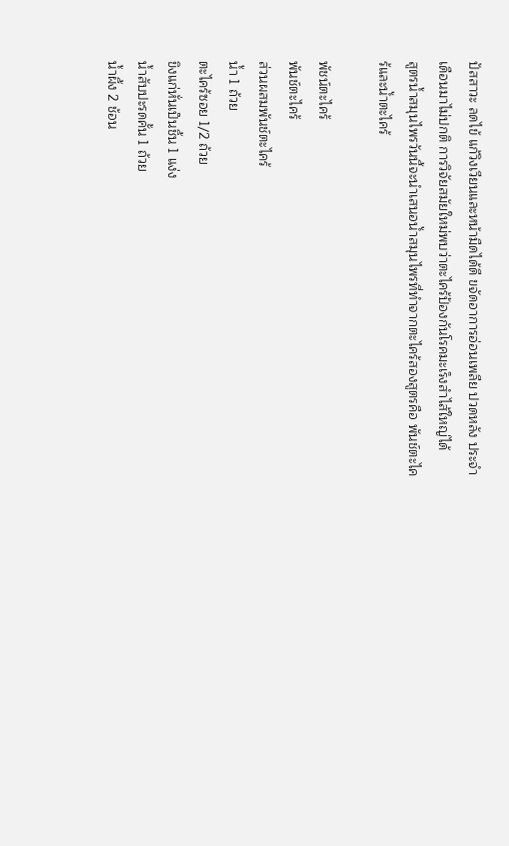ปัสสาวะ ลดไข้ แก้วิงเวียนและหน้ามืดได้ดี ขจัดอาการอ่อนเพลีย ปวดหลัง ประจำเดือนมาไม่ปกติ การวิจัยสมัยใหม่พบว่าตะไคร้ป้องกันโรคมะเร็งสำไส้ใหญ่ได้
สูตรน้ำสมุนไพรวันนี้จะนำเสนอน้ำสมุนไพรที่ทำจากตะไคร้สองสูตรคือ พันช์ตะไคร้และน้ำตะไคร้

พัชน์ตะไคร้
พันช์ตะไคร้
ส่วนผสมพันช์ตะไคร้
น้ำ 1 ถ้วย
ตะไคร้ซอย 1/2 ถ้วย
ขิงแก่หั่นเป็นชิ้น 1 แง่ง
น้ำสับปะรดคั้น 1 ถ้วย
น้ำผึ้ง 2 ช้อน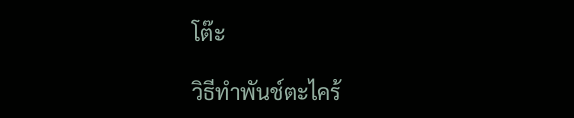โต๊ะ

วิธีทำพันช์ตะไคร้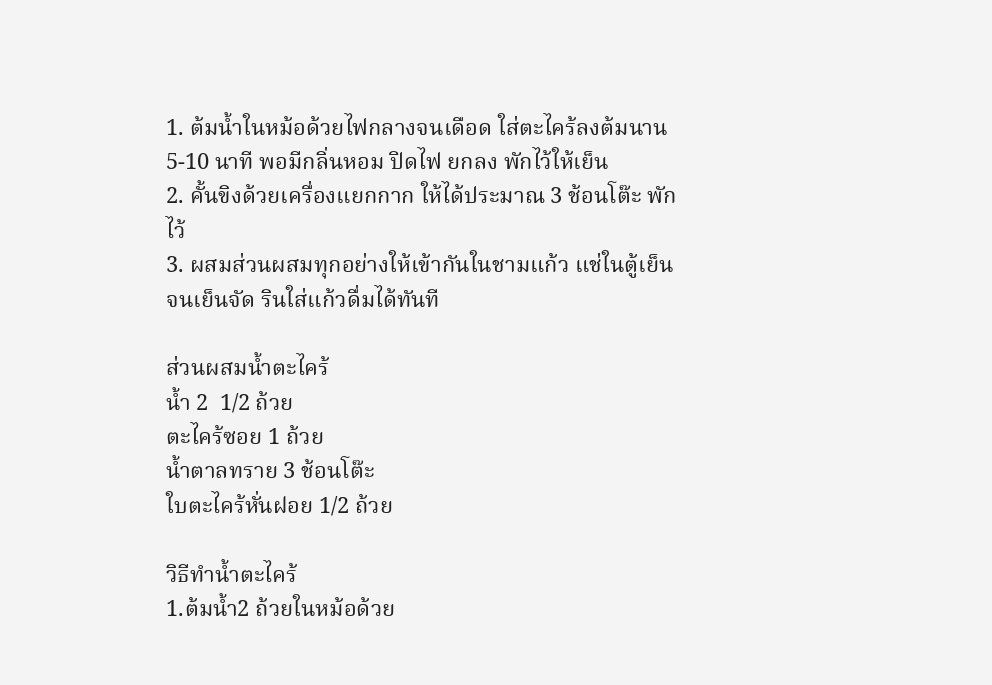1. ต้มน้ำในหม้อด้วยไฟกลางจนเดือด ใส่ตะไคร้ลงต้มนาน 5-10 นาที พอมีกลิ่นหอม ปิดไฟ ยกลง พักไว้ให้เย็น
2. คั้นขิงด้วยเครื่องแยกกาก ให้ได้ประมาณ 3 ช้อนโต๊ะ พักไว้
3. ผสมส่วนผสมทุกอย่างให้เข้ากันในชามแก้ว แช่ในตู้เย็นจนเย็นจัด รินใส่แก้วดื่มได้ทันที

ส่วนผสมน้ำตะไคร้
น้ำ 2  1/2 ถ้วย
ตะไคร้ซอย 1 ถ้วย
น้ำตาลทราย 3 ช้อนโต๊ะ
ใบตะไคร้หั่นฝอย 1/2 ถ้วย

วิธีทำน้ำตะไคร้
1.ต้มน้ำ2 ถ้วยในหม้อด้วย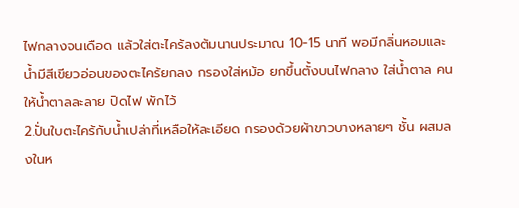ไฟกลางจนเดือด แล้วใส่ตะไคร้ลงต้มนานประมาณ 10-15 นาที พอมีกลิ่นหอมและน้ำมีสีเขียวอ่อนของตะไคร้ยกลง กรองใส่หม้อ ยกขึ้นตั้งบนไฟกลาง ใส่น้ำตาล คนให้น้ำตาลละลาย ปิดไฟ พักไว้
2.ปั่นใบตะไคร้กับน้ำเปล่าที่เหลือให้ละเอียด กรองด้วยผ้าขาวบางหลายๆ ชั้น ผสมลงในห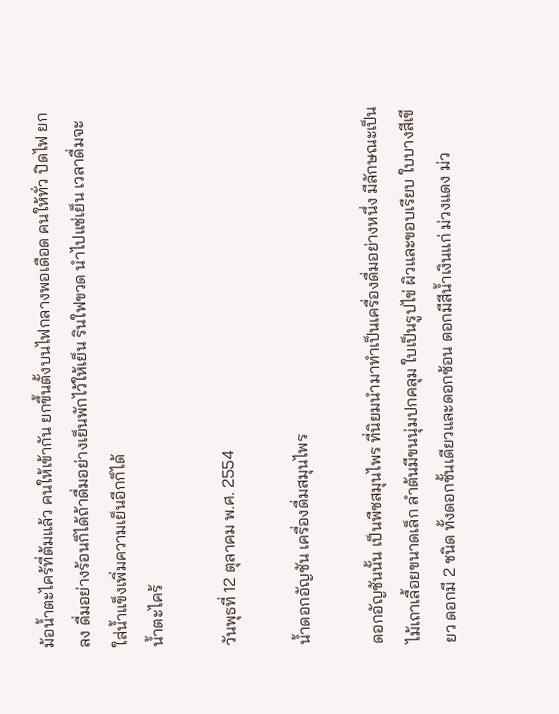ม้อน้ำตะไคร้ที่ต้มแล้ว คนให้เข้ากัน ยกขึ้นตั้งบนไฟกลางพอเดือด คนให้ทั่ว ปิดไฟ ยกลง ดื่มอย่างร้อนก็ได้ถ้าดื่มอย่างเย็นพักไว้ให้เย็น รินใฟขวด นำไปแช่เย็น เวลาดื่มจะใส่น้ำแข็งเพิ่มความเย็นอีกก็ได้
น้ำตะไคร้

วันพุธที่ 12 ตุลาคม พ.ศ. 2554

น้ำดอกอัญชัน เครื่องดื่มสมุนไพร

ดอกอัญชันนั้น เป็นพืชสมุนไพร ที่นิยมนำมาทำเป็นเครื่องดื่มอย่างหนึ่ง มีลักษณะเป็นไม้เถาเลื้อยขนาดเล็ก ลำต้นมีขนนุ่มปกคลุม ใบเป็นรูปไข่ ผิวและขอบเรียบ ใบบางสีเขียว ดอกมี 2 ชนิด ทั้งดอกชั้นเดียวและดอกซ้อน ดอกมีสีน้ำเงินแก่ ม่วงแดง ม่ว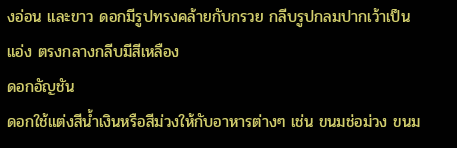งอ่อน และขาว ดอกมีรูปทรงคล้ายกับกรวย กลีบรูปกลมปากเว้าเป็นแอ่ง ตรงกลางกลีบมีสีเหลือง
ดอกอัญชัน
ดอกใช้แต่งสีน้ำเงินหรือสีม่วงให้กับอาหารต่างๆ เช่น ขนมช่อม่วง ขนม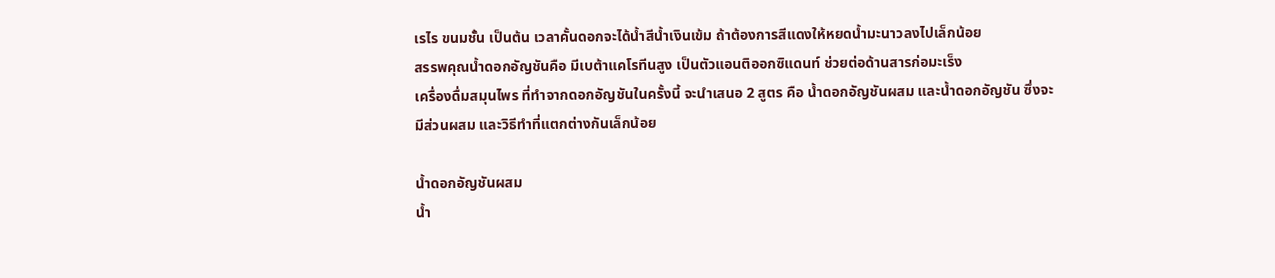เรไร ขนมชั้น เป็นต้น เวลาคั้นดอกจะได้น้ำสีน้ำเงินเข้ม ถ้าต้องการสีแดงให้หยดน้ำมะนาวลงไปเล็กน้อย
สรรพคุณน้ำดอกอัญชันคือ มีเบต้าแคโรทีนสูง เป็นตัวแอนติออกซิแดนท์ ช่วยต่อด้านสารก่อมะเร็ง
เครื่องดื่มสมุนไพร ที่ทำจากดอกอัญชันในครั้งนี้ จะนำเสนอ 2 สูตร คือ น้ำดอกอัญชันผสม และน้ำดอกอัญชัน ซึ่งจะมีส่วนผสม และวิธีทำที่แตกต่างกันเล็กน้อย

น้ำดอกอัญชันผสม
น้ำ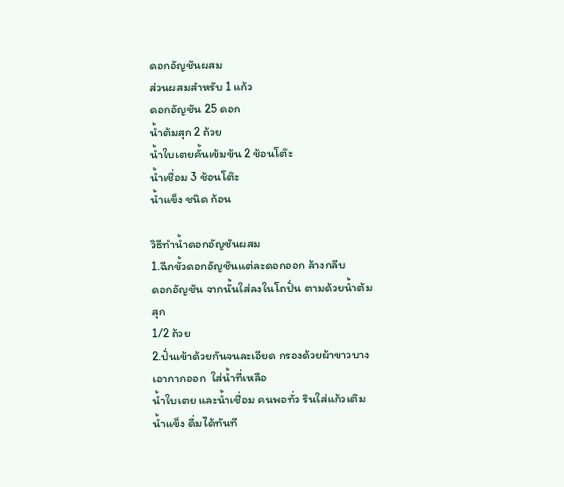ดอกอัญชันผสม
ส่วนผสมสำหรับ 1 แก้ว
ดอกอัญชัน 25 ดอก
น้ำต้มสุก 2 ถ้วย
น้ำใบเตยคั้นเข้มข้น 2 ช้อนโต๊ะ
น้ำเชื่อม 3 ช้อนโต๊ะ
น้ำแข็ง ชนิด ก้อน

วิธีทำน้ำดอกอัญชันผสม
1.ฉีกขั้วดอกอัญชันแต่ละดอกออก ล้างกลีบ
ดอกอัญชัน จากนั้นใส่ลงในโถปั่น ตามด้วยน้ำต้มสุก
1/2 ถ้วย
2.ปั่นเข้าด้วยกันจนละเอียด กรองด้วยผ้าขาวบางเอากากออก  ใส่น้ำที่เหลือ
น้ำใบเตย และน้ำเชื่อม คนพอทั่ว รินใส่แก้วเติม น้ำแข็ง ดื่มได้ทันที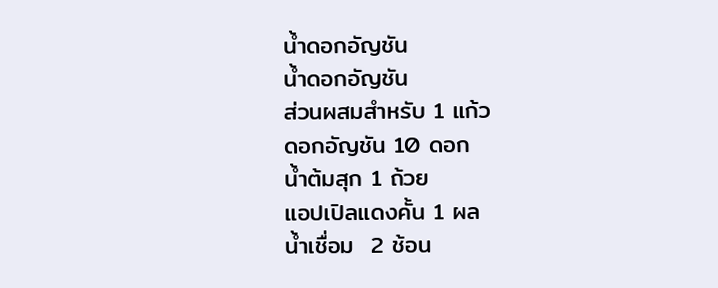น้ำดอกอัญชัน
น้ำดอกอัญชัน
ส่วนผสมสำหรับ 1 แก้ว
ดอกอัญชัน 10 ดอก
น้ำต้มสุก 1 ถ้วย
แอปเปิลแดงคั้น 1 ผล
น้ำเชื่อม  2 ช้อน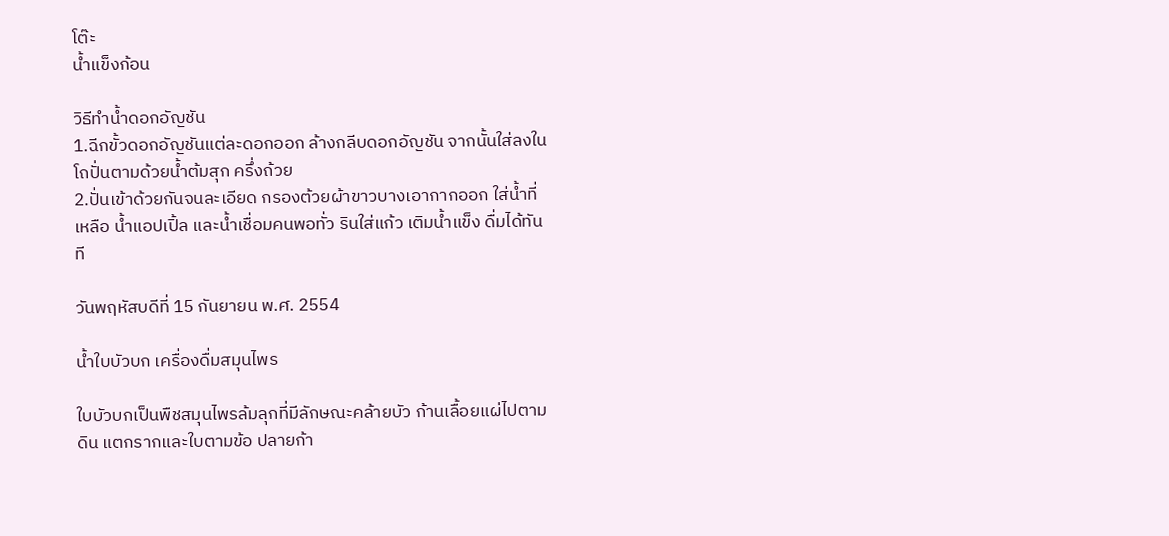โต๊ะ
น้ำแข็งก้อน

วิธีทำน้ำดอกอัญชัน
1.ฉีกขั้วดอกอัญชันแต่ละดอกออก ล้างกลีบดอกอัญชัน จากนั้นใส่ลงในโถปั่นตามด้วยน้ำต้มสุก ครึ่งถ้วย
2.ปั่นเข้าด้วยกันจนละเอียด กรองต้วยผ้าขาวบางเอากากออก ใส่น้ำที่เหลือ น้ำแอปเปิ้ล และน้ำเชื่อมคนพอทั่ว รินใส่แก้ว เติมน้ำแข็ง ดื่มได้ทันที

วันพฤหัสบดีที่ 15 กันยายน พ.ศ. 2554

น้ำใบบัวบก เครื่องดื่มสมุนไพร

ใบบัวบกเป็นพืชสมุนไพรล้มลุกที่มีลักษณะคล้ายบัว ก้านเลื้อยแผ่ไปตามดิน แตกรากและใบตามข้อ ปลายก้า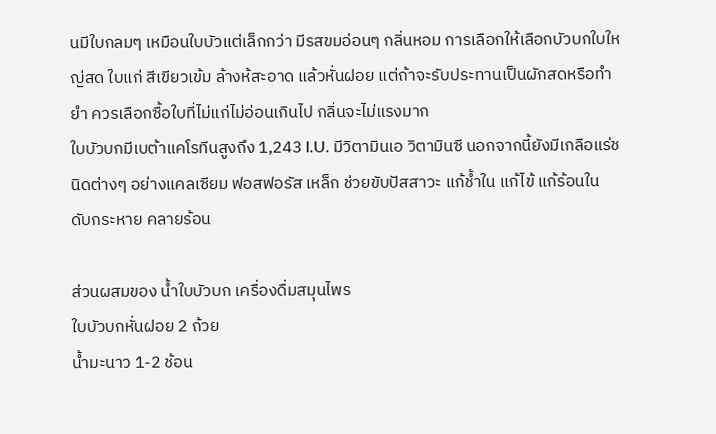นมีใบกลมๆ เหมือนใบบัวแต่เล็กกว่า มีรสขมอ่อนๆ กลิ่นหอม การเลือกให้เลือกบัวบกใบใหญ่สด ใบแก่ สีเขียวเข้ม ล้างห้สะอาด แล้วหั่นฝอย แต่ถ้าจะรับประทานเป็นผักสดหรือทำยำ ควรเลือกซื้อใบที่ไม่แก่ไม่อ่อนเกินไป กลิ่นจะไม่แรงมาก
ใบบัวบกมีเบต้าแคโรทีนสูงถึง 1,243 I.U. มีวิตามินเอ วิตามินซี นอกจากนี้ยังมีเกลือแร่ชนิดต่างๆ อย่างแคลเซียม ฟอสฟอรัส เหล็ก ช่วยขับปัสสาวะ แก้ช้ำใน แก้ไข้ แก้ร้อนใน ดับกระหาย คลายร้อน

ส่วนผสมของ น้ำใบบัวบก เครื่องดื่มสมุนไพร
ใบบัวบกหั่นฝอย 2 ถ้วย
น้ำมะนาว 1-2 ช้อน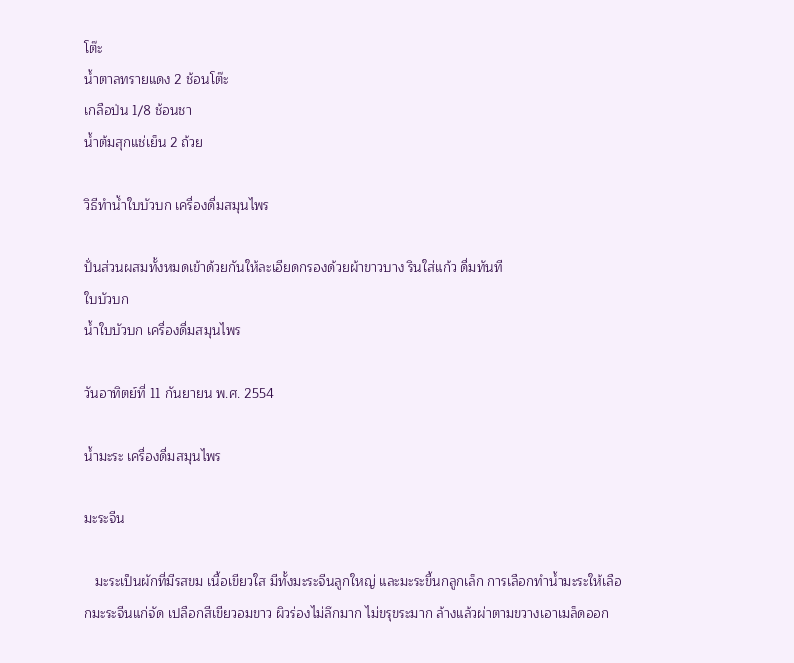โต๊ะ
น้ำตาลทรายแดง 2 ช้อนโต๊ะ
เกลือป่น 1/8 ช้อนชา
น้ำต้มสุกแช่เย็น 2 ถ้วย

วิธีทำน้ำใบบัวบก เครื่องดื่มสมุนไพร

ปั่นส่วนผสมทั้งหมดเข้าด้วยกันให้ละเอียดกรองด้วยผ้าขาวบาง รินใส่แก้ว ดื่มทันที
ใบบัวบก
น้ำใบบัวบก เครื่องดื่มสมุนไพร

วันอาทิตย์ที่ 11 กันยายน พ.ศ. 2554

น้ำมะระ เครื่องดื่มสมุนไพร

มะระจีน

   มะระเป็นผักที่มีรสขม เนื้อเขียวใส มีทั้งมะระจีนลูกใหญ่ และมะระขี้นกลูกเล็ก การเลือกทำน้ำมะระให้เลือกมะระจีนแก่จัด เปลือกสีเขียวอมขาว ผิวร่องไม่ลึกมาก ไม่ขรุขระมาก ล้างแล้วผ่าตามขวางเอาเมล็ดออก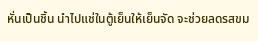หั่นเป็นชิ้น นำไปแช่ในตู้เย็นให้เย็นจัด จะช่วยลดรสขม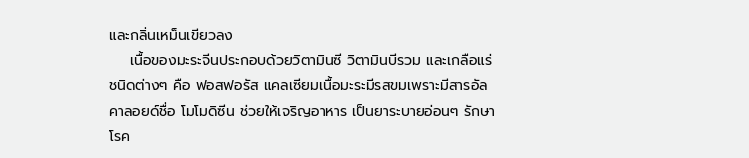และกลิ่นเหม็นเขียวลง
    เนื้อของมะระจีนประกอบด้วยวิตามินซี วิตามินบีรวม และเกลือแร่ชนิดต่างๆ คือ ฟอสฟอรัส แคลเซียมเนื้อมะระมีรสขมเพราะมีสารอัลคาลอยด์ชื่อ โมโมดิซีน ช่วยให้เจริญอาหาร เป็นยาระบายอ่อนๆ รักษาโรค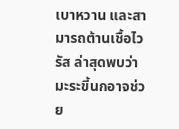เบาหวาน และสามารถต้านเชื้อไวรัส ล่าสุดพบว่ามะระขี้นกอาจช่วย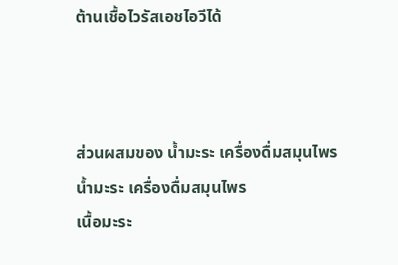ต้านเชื้อไวรัสเอชไอวีได้



ส่วนผสมของ น้ำมะระ เครื่องดื่มสมุนไพร
น้ำมะระ เครื่องดื่มสมุนไพร
เนื้อมะระ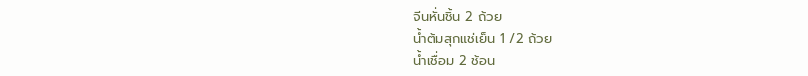จีนหั่นชิ้น 2 ถ้วย
น้ำต้มสุกแช่เย็น 1 /2 ถ้วย
น้ำเชื่อม 2 ช้อน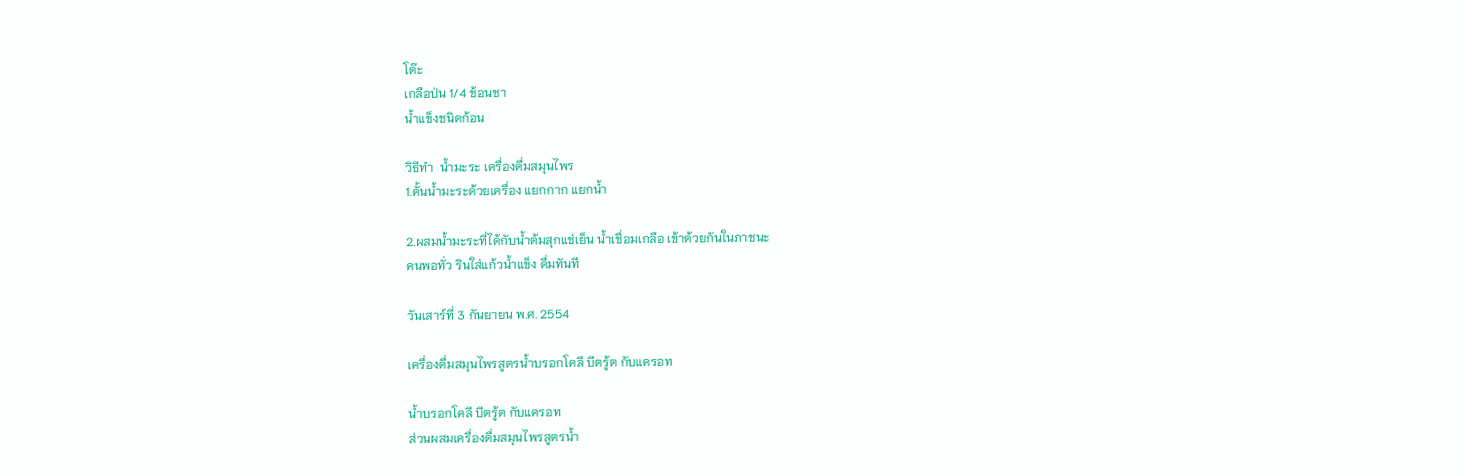โต๊ะ
เกลือป่น 1/4 ช้อนชา
น้ำแข็งชนิดก้อน

วิธีทำ  น้ำมะระ เครื่องดื่มสมุนไพร
1.คั้นน้ำมะระด้วยเครื่อง แยกกาก แยกน้ำ

2.ผสมน้ำมะระที่ได้กับน้ำต้มสุกแช่เย็น น้ำเชื่อมเกลือ เข้าด้วยกันในภาชนะ
คนพอทั่ว รินใส่แก้วน้ำแข็ง ดื่มทันที

วันเสาร์ที่ 3 กันยายน พ.ศ. 2554

เครื่องดื่มสมุนไพรสูตรน้ำบรอกโคลี บีตรู้ต กับแครอท

น้ำบรอกโคลี บีตรู้ต กับแครอท
ส่วนผสมเครื่องดื่มสมุนไพรสูตรน้ำ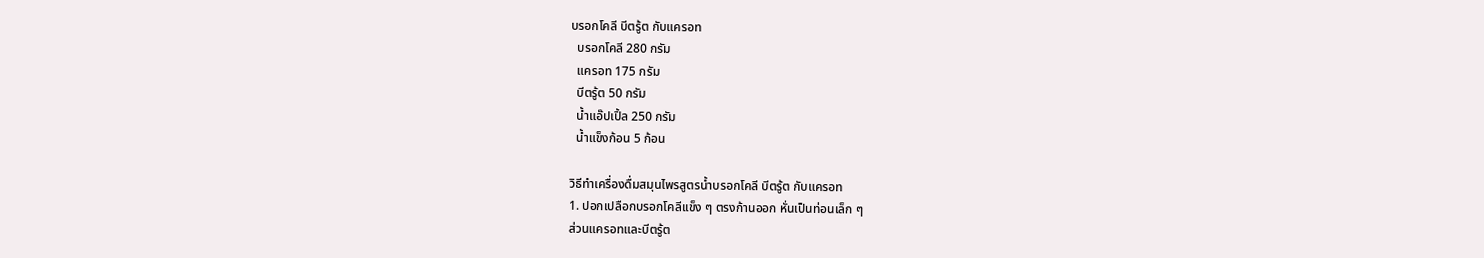บรอกโคลี บีตรู้ต กับแครอท
  บรอกโคลี 280 กรัม
  แครอท 175 กรัม
  บีตรู้ต 50 กรัม
  น้ำแอ๊ปเปิ้ล 250 กรัม
  น้ำแข็งก้อน 5 ก้อน

วิธีทำเครื่องดื่มสมุนไพรสูตรน้ำบรอกโคลี บีตรู้ต กับแครอท
1. ปอกเปลือกบรอกโคลีเเข็ง ๆ ตรงก้านออก หั่นเป็นท่อนเล็ก ๆ
ส่วนแครอทและบีตรู้ต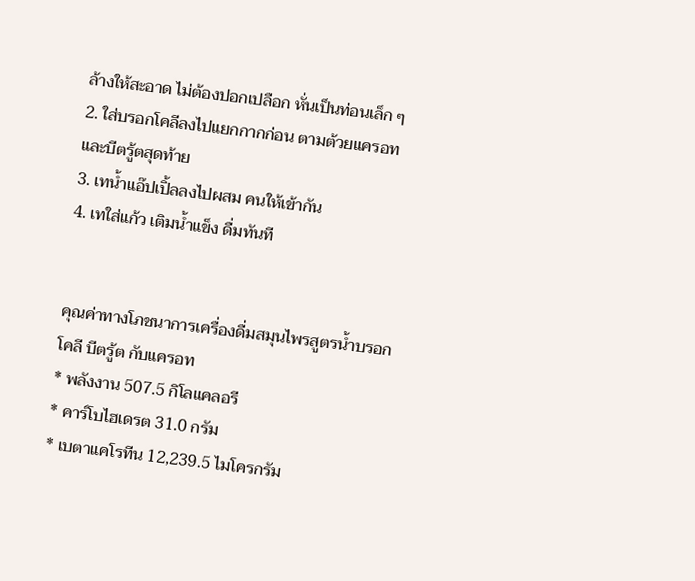ล้างให้สะอาด ไม่ต้องปอกเปลือก หั่นเป็นท่อนเล็ก ๆ
2. ใส่บรอกโคลีลงไปแยกกากก่อน ตามต้วยแครอท และบีตรู้ตสุดท้าย
3. เทน้ำแอ๊ปเปิ้ลลงไปผสม คนให้เข้ากัน
4. เทใส่แก้ว เติมน้ำแข็ง ดื่มทันที


คุณค่าทางโภชนาการเครื่องดื่มสมุนไพรสูตรน้ำบรอกโคลี บีตรู้ต กับแครอท
* พลังงาน 507.5 กิโลแคลอรี
* คาร์โบไฮเดรต 31.0 กรัม
* เบตาแคโรทีน 12,239.5 ไมโครกรัม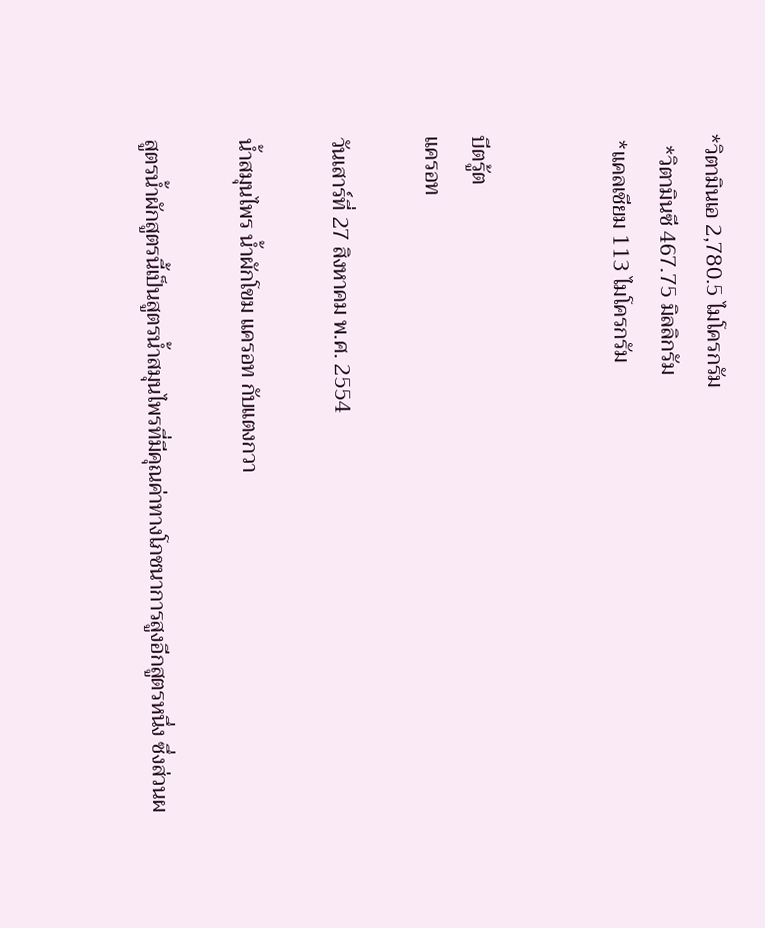*วิตามินเอ 2,780.5 ไมโครกรัม
  *วิตามินซี 467.75 มิลลิกรัม
 *แคลเชียม 113 ไมโครกรัม


บีตรู้ต
แครอท

วันเสาร์ที่ 27 สิงหาคม พ.ศ. 2554

น้ำสมุนไพร น้ำผักโขม แครอท กับแตงกวา

สูตรน้ำผักสูตรนี้เป็นสูตรน้ำสมุนไพรที่มีคุณค่าทางโภชนาการสูงอีกสูตรหนึ่ง ซึ่งส่วนผ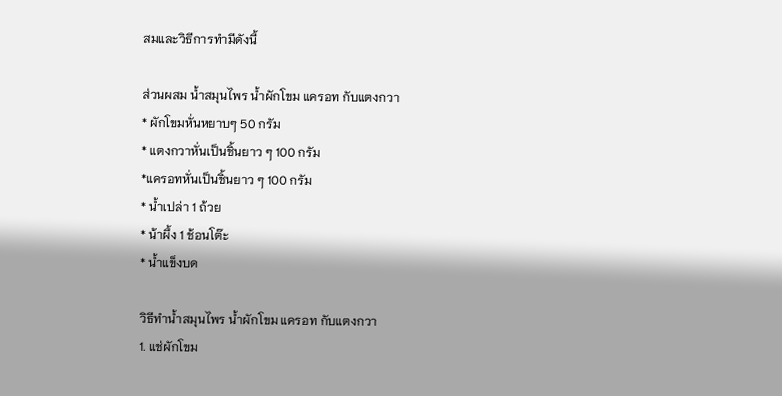สมและวิธีการทำมีดังนี้

ส่วนผสม น้ำสมุนไพร น้ำผักโขม แครอท กับแตงกวา
* ผักโขมหั่นหยาบๆ 50 กรัม
* แตงกวาหั่นเป็นชิ้นยาว ๆ 100 กรัม
*แครอทหั่นเป็นชิ้นยาว ๆ 100 กรัม
* น้ำเปล่า 1 ถ้วย
* น้าผึ้ง 1 ช้อนโต๊ะ
* น้ำแข็งบด

วิธีทำน้ำสมุนไพร น้ำผักโขม แครอท กับแตงกวา
1. แช่ผักโขม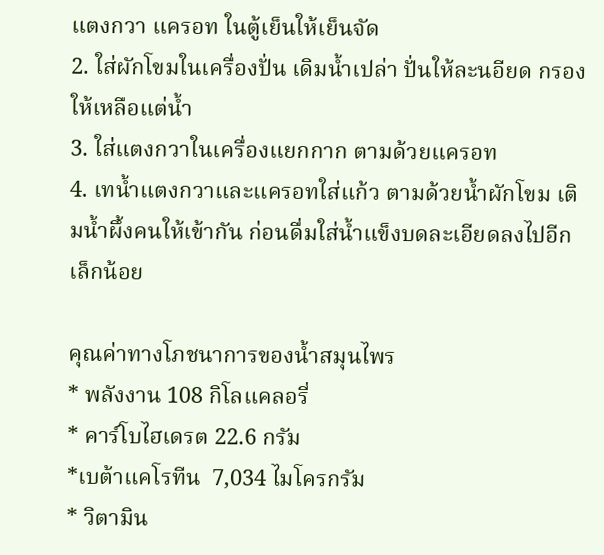แตงกวา แครอท ในตู้เย็นให้เย็นจัด
2. ใส่ผักโขมในเครื่องปั่น เดิมน้ำเปล่า ปั่นให้ละนอียด กรองให้เหลือแต่น้ำ
3. ใส่แตงกวาในเครื่องแยกกาก ตามด้วยแครอท
4. เทน้ำแตงกวาและแครอทใส่แก้ว ตามด้วยน้ำผักโขม เติมน้ำผึ้งคนให้เข้ากัน ก่อนดื่มใส่น้ำแข็งบดละเอียดลงไปอีกเล็กน้อย

คุณค่าทางโภชนาการของน้ำสมุนไพร
* พลังงาน 108 กิโลแคลอรี่
* คาร์โบไฮเดรต 22.6 กรัม
*เบต้าแคโรทีน  7,034 ไมโครกรัม
* วิตามิน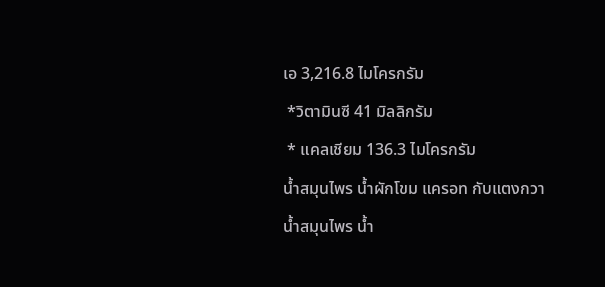เอ 3,216.8 ไมโครกรัม
 *วิตามินซี 41 มิลลิกรัม
 * แคลเชียม 136.3 ไมโครกรัม
น้ำสมุนไพร น้ำผักโขม แครอท กับแตงกวา
น้ำสมุนไพร น้ำ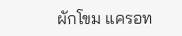ผักโขม แครอท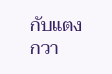กับแตงกวา